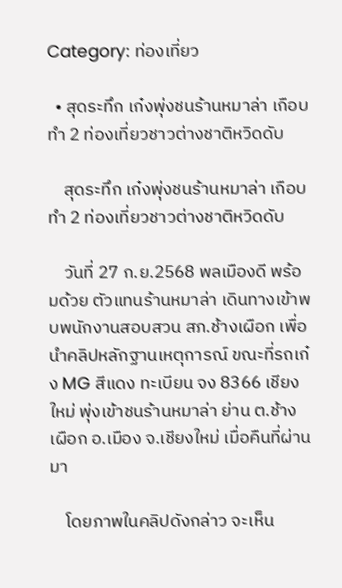Category: ท่องเที่ยว

  • สุดระทึก เก๋งพุ่งชนร้านหมาล่า เกือบทำ 2 ท่องเที่ยวชาวต่างชาติหวิดดับ

    สุดระทึก เก๋งพุ่งชนร้านหมาล่า เกือบทำ 2 ท่องเที่ยวชาวต่างชาติหวิดดับ

    วันที่ 27 ก.ย.2568 พลเมืองดี พร้อมด้วย ตัวแทนร้านหมาล่า เดินทางเข้าพบพนักงานสอบสวน สภ.ช้างเผือก เพื่อนำคลิปหลักฐานเหตุการณ์ ขณะที่รถเก๋ง MG สีแดง ทะเบียน จง 8366 เชียงใหม่ พุ่งเข้าชนร้านหมาล่า ย่าน ต.ช้างเผือก อ.เมือง จ.เชียงใหม่ เมื่อคืนที่ผ่านมา

    โดยภาพในคลิปดังกล่าว จะเห็น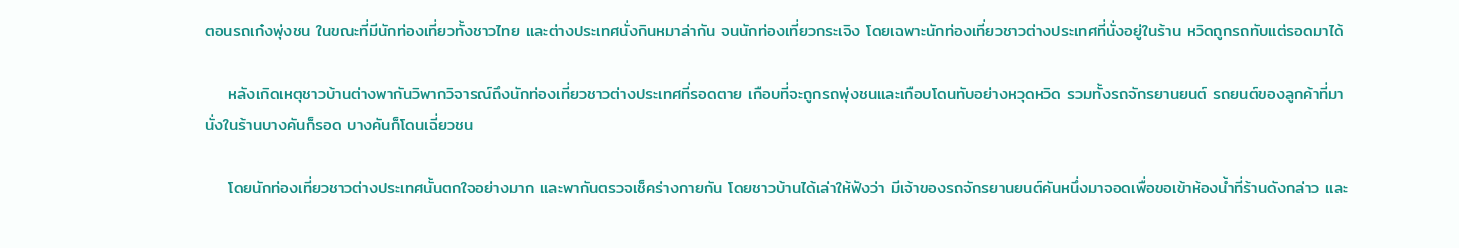ตอนรถเก๋งพุ่งชน ในขณะที่มีนักท่องเที่ยวทั้งชาวไทย และต่างประเทศนั่งกินหมาล่ากัน จนนักท่องเที่ยวกระเจิง โดยเฉพาะนักท่องเที่ยวชาวต่างประเทศที่นั่งอยู่ในร้าน หวิดถูกรถทับแต่รอดมาได้

    หลังเกิดเหตุชาวบ้านต่างพากันวิพากวิจารณ์ถึงนักท่องเที่ยวชาวต่างประเทศที่รอดตาย เกือบที่จะถูกรถพุ่งชนและเกือบโดนทับอย่างหวุดหวิด รวมทั้งรถจักรยานยนต์ รถยนต์ของลูกค้าที่มานั่งในร้านบางคันก็รอด บางคันก็โดนเฉี่ยวชน

    โดยนักท่องเที่ยวชาวต่างประเทศนั้นตกใจอย่างมาก และพากันตรวจเช็คร่างกายกัน โดยชาวบ้านได้เล่าให้ฟังว่า มีเจ้าของรถจักรยานยนต์คันหนึ่งมาจอดเพื่อขอเข้าห้องน้ำที่ร้านดังกล่าว และ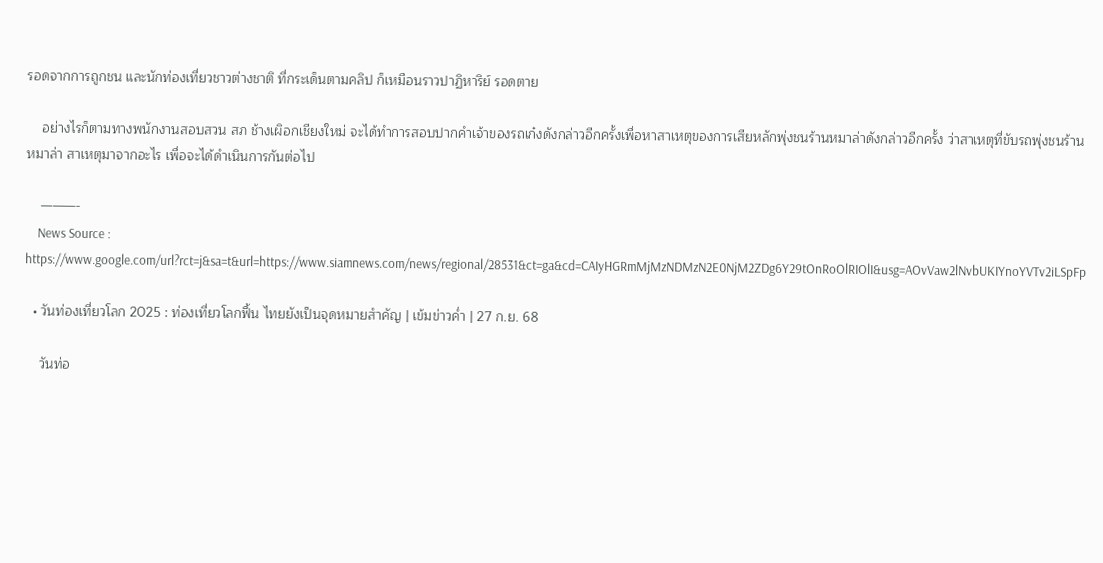รอดจากการถูกชน และนักท่องเที่ยวชาวต่างชาติ ที่กระเด็นตามคลิป ก็เหมือนราวปาฏิหาริย์ รอดตาย

    อย่างไรก็ตามทางพนักงานสอบสวน สภ ช้างเผิอกเชียงใหม่ จะได้ทำการสอบปากคำเจ้าของรถเก๋งดังกล่าวอีกครั้งเพื่อหาสาเหตุของการเสียหลักพุ่งชนร้านหมาล่าดังกล่าวอีกครั้ง ว่าสาเหตุที่ขับรถพุ่งชนร้านหมาล่า สาเหตุมาจากอะไร เพื่อจะได้ดำเนินการกันต่อไป

    ———-
    News Source : https://www.google.com/url?rct=j&sa=t&url=https://www.siamnews.com/news/regional/28531&ct=ga&cd=CAIyHGRmMjMzNDMzN2E0NjM2ZDg6Y29tOnRoOlRIOlI&usg=AOvVaw2lNvbUKIYnoYVTv2iLSpFp

  • วันท่องเที่ยวโลก 2025 : ท่องเที่ยวโลกฟื้น ไทยยังเป็นจุดหมายสำคัญ | เข้มข่าวค่ำ | 27 ก.ย. 68

    วันท่อ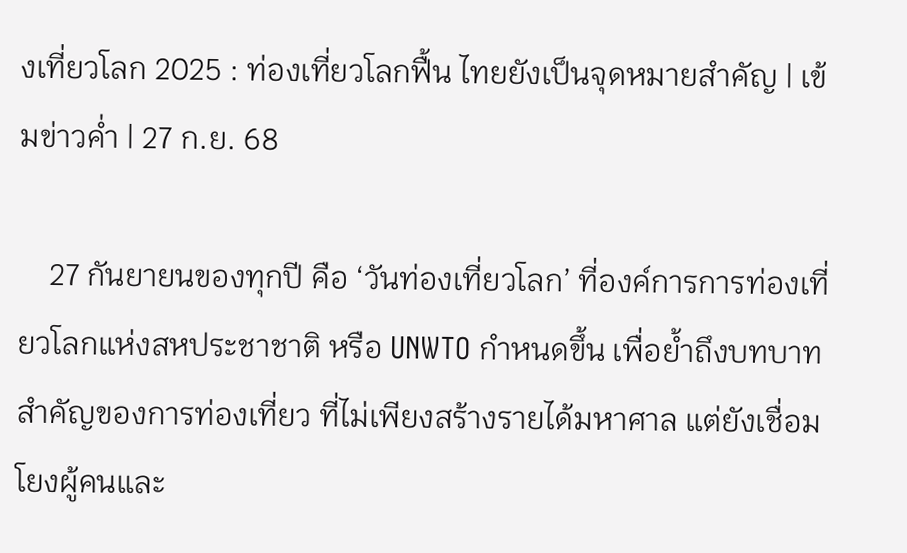งเที่ยวโลก 2025 : ท่องเที่ยวโลกฟื้น ไทยยังเป็นจุดหมายสำคัญ | เข้มข่าวค่ำ | 27 ก.ย. 68

    27 กันยายนของทุกปี คือ ‘วันท่องเที่ยวโลก’ ที่องค์การการท่องเที่ยวโลกแห่งสหประชาชาติ หรือ UNWTO กำหนดขึ้น เพื่อย้ำถึงบทบาทสำคัญของการท่องเที่ยว ที่ไม่เพียงสร้างรายได้มหาศาล แต่ยังเชื่อมโยงผู้คนและ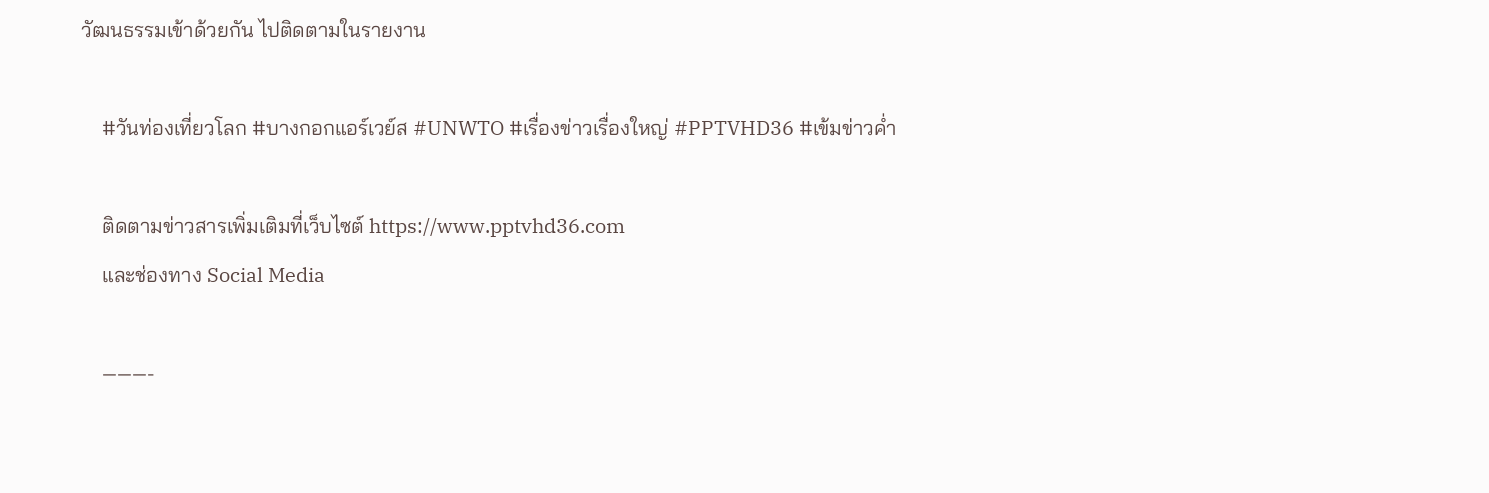วัฒนธรรมเข้าด้วยกัน ไปติดตามในรายงาน

    #วันท่องเที่ยวโลก #บางกอกแอร์เวย์ส #UNWTO #เรื่องข่าวเรื่องใหญ่ #PPTVHD36 #เข้มข่าวค่ำ

    ติดตามข่าวสารเพิ่มเติมที่เว็บไซต์ https://www.pptvhd36.com
    และช่องทาง Social Media

    ———-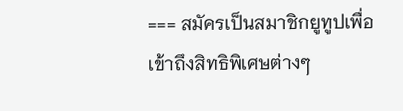=== สมัครเป็นสมาชิกยูทูปเพื่อเข้าถึงสิทธิพิเศษต่างๆ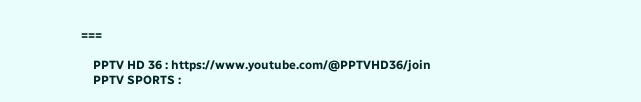===

    PPTV HD 36 : https://www.youtube.com/@PPTVHD36/join
    PPTV SPORTS :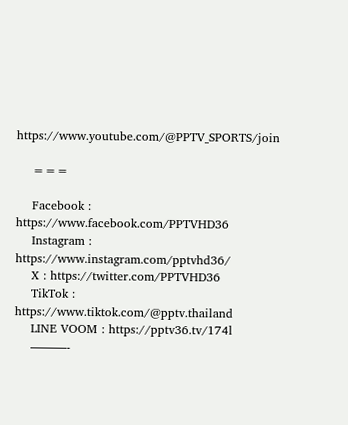https://www.youtube.com/@PPTV_SPORTS/join

    ===

    Facebook : https://www.facebook.com/PPTVHD36
    Instagram : https://www.instagram.com/pptvhd36/
    X : https://twitter.com/PPTVHD36
    TikTok : https://www.tiktok.com/@pptv.thailand
    LINE VOOM : https://pptv36.tv/174l
    ———-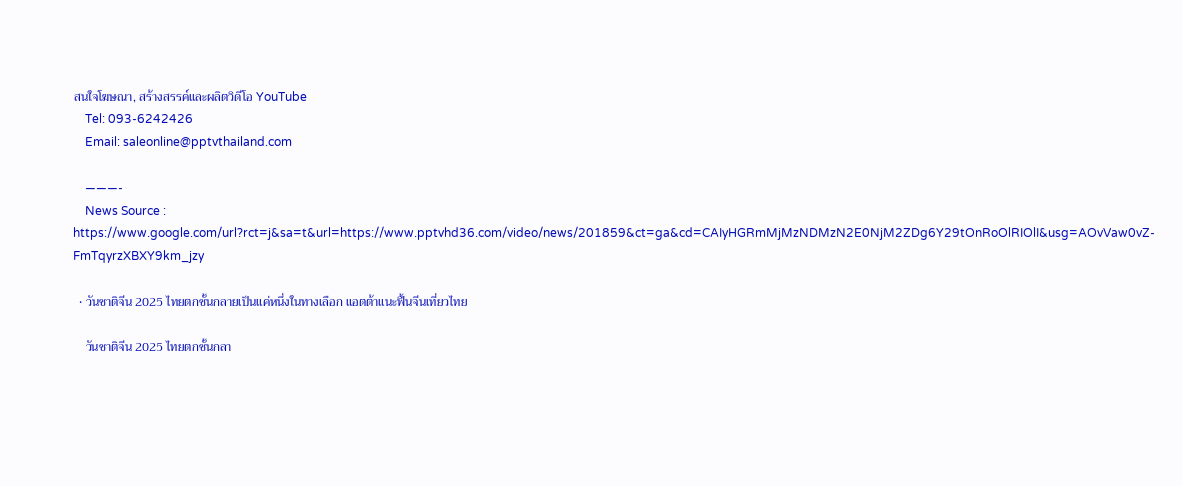สนใจโฆษณา, สร้างสรรค์และผลิตวิดีโอ YouTube
    Tel: 093-6242426
    Email: saleonline@pptvthailand.com

    ———-
    News Source : https://www.google.com/url?rct=j&sa=t&url=https://www.pptvhd36.com/video/news/201859&ct=ga&cd=CAIyHGRmMjMzNDMzN2E0NjM2ZDg6Y29tOnRoOlRIOlI&usg=AOvVaw0vZ-FmTqyrzXBXY9km_jzy

  • วันชาติจีน 2025 ไทยตกชั้นกลายเป็นแค่หนึ่งในทางเลือก แอตต้าแนะฟื้นจีนเที่ยวไทย

    วันชาติจีน 2025 ไทยตกชั้นกลา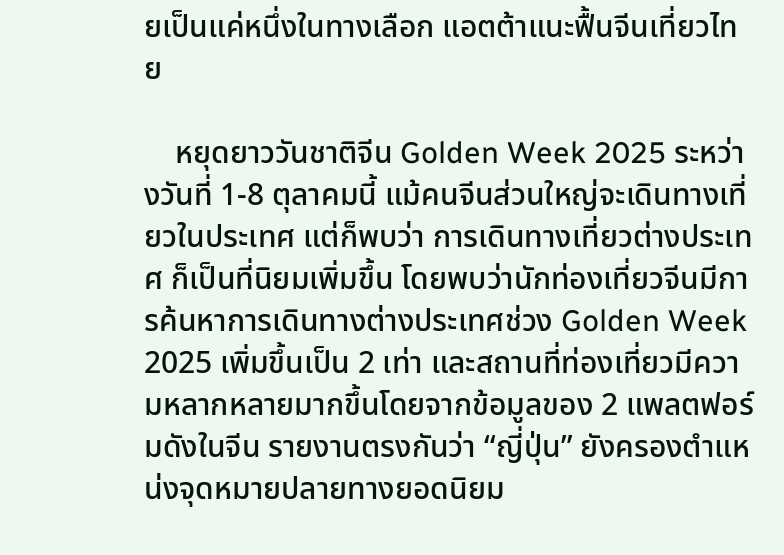ยเป็นแค่หนึ่งในทางเลือก แอตต้าแนะฟื้นจีนเที่ยวไทย

    หยุดยาววันชาติจีน Golden Week 2025 ระหว่างวันที่ 1-8 ตุลาคมนี้ แม้คนจีนส่วนใหญ่จะเดินทางเที่ยวในประเทศ แต่ก็พบว่า การเดินทางเที่ยวต่างประเทศ ก็เป็นที่นิยมเพิ่มขึ้น โดยพบว่านักท่องเที่ยวจีนมีการค้นหาการเดินทางต่างประเทศช่วง Golden Week 2025 เพิ่มขึ้นเป็น 2 เท่า และสถานที่ท่องเที่ยวมีความหลากหลายมากขึ้นโดยจากข้อมูลของ 2 แพลตฟอร์มดังในจีน รายงานตรงกันว่า “ญี่ปุ่น” ยังครองตำแหน่งจุดหมายปลายทางยอดนิยม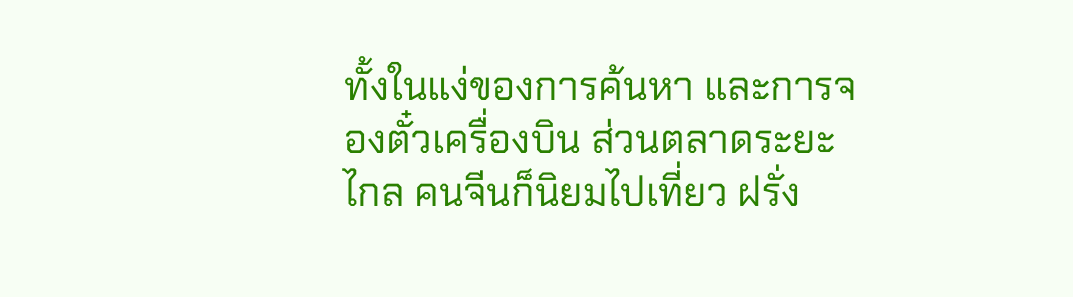ทั้งในแง่ของการค้นหา และการจองตั๋วเครื่องบิน ส่วนตลาดระยะไกล คนจีนก็นิยมไปเที่ยว ฝรั่ง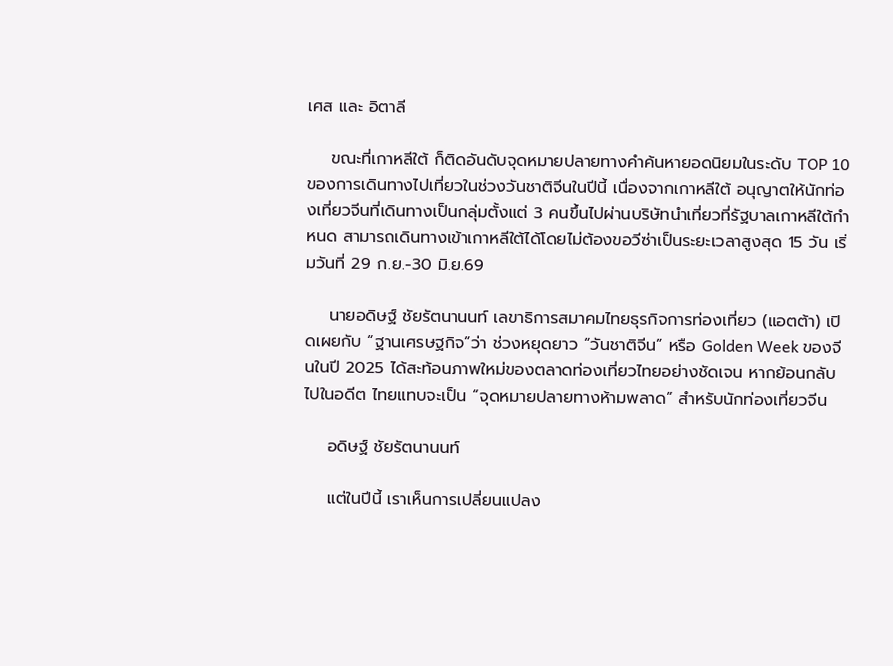เศส และ อิตาลี

    ขณะที่เกาหลีใต้ ก็ติดอันดับจุดหมายปลายทางคำค้นหายอดนิยมในระดับ TOP 10 ของการเดินทางไปเที่ยวในช่วงวันชาติจีนในปีนี้ เนื่องจากเกาหลีใต้ อนุญาตให้นักท่องเที่ยวจีนที่เดินทางเป็นกลุ่มตั้งแต่ 3 คนขึ้นไปผ่านบริษัทนำเที่ยวที่รัฐบาลเกาหลีใต้กำหนด สามารถเดินทางเข้าเกาหลีใต้ได้โดยไม่ต้องขอวีซ่าเป็นระยะเวลาสูงสุด 15 วัน เริ่มวันที่ 29 ก.ย.-30 มิ.ย.69

    นายอดิษฐ์ ชัยรัตนานนท์ เลขาธิการสมาคมไทยธุรกิจการท่องเที่ยว (แอตต้า) เปิดเผยกับ “ฐานเศรษฐกิจ”ว่า ช่วงหยุดยาว “วันชาติจีน” หรือ Golden Week ของจีนในปี 2025 ได้สะท้อนภาพใหม่ของตลาดท่องเที่ยวไทยอย่างชัดเจน หากย้อนกลับไปในอดีต ไทยแทบจะเป็น “จุดหมายปลายทางห้ามพลาด” สำหรับนักท่องเที่ยวจีน

    อดิษฐ์ ชัยรัตนานนท์

    แต่ในปีนี้ เราเห็นการเปลี่ยนแปลง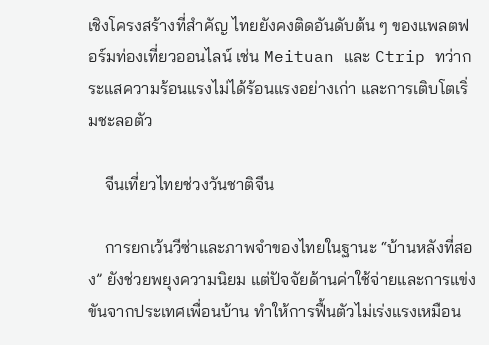เชิงโครงสร้างที่สำคัญ ไทยยังคงติดอันดับต้น ๆ ของแพลตฟอร์มท่องเที่ยวออนไลน์ เช่น Meituan และ Ctrip ทว่ากระแสความร้อนแรงไม่ได้ร้อนแรงอย่างเก่า และการเติบโตเริ่มชะลอตัว

    จีนเที่ยวไทยช่วงวันชาติจีน

    การยกเว้นวีซ่าและภาพจำของไทยในฐานะ “บ้านหลังที่สอง” ยังช่วยพยุงความนิยม แต่ปัจจัยด้านค่าใช้จ่ายและการแข่งขันจากประเทศเพื่อนบ้าน ทำให้การฟื้นตัวไม่เร่งแรงเหมือน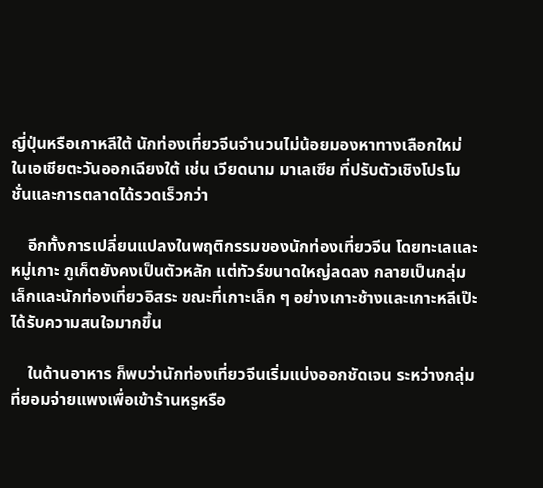ญี่ปุ่นหรือเกาหลีใต้ นักท่องเที่ยวจีนจำนวนไม่น้อยมองหาทางเลือกใหม่ ในเอเชียตะวันออกเฉียงใต้ เช่น เวียดนาม มาเลเซีย ที่ปรับตัวเชิงโปรโมชั่นและการตลาดได้รวดเร็วกว่า

    อีกทั้งการเปลี่ยนแปลงในพฤติกรรมของนักท่องเที่ยวจีน โดยทะเลและหมู่เกาะ ภูเก็ตยังคงเป็นตัวหลัก แต่ทัวร์ขนาดใหญ่ลดลง กลายเป็นกลุ่มเล็กและนักท่องเที่ยวอิสระ ขณะที่เกาะเล็ก ๆ อย่างเกาะช้างและเกาะหลีเป๊ะได้รับความสนใจมากขึ้น

    ในด้านอาหาร ก็พบว่านักท่องเที่ยวจีนเริ่มแบ่งออกชัดเจน ระหว่างกลุ่มที่ยอมจ่ายแพงเพื่อเข้าร้านหรูหรือ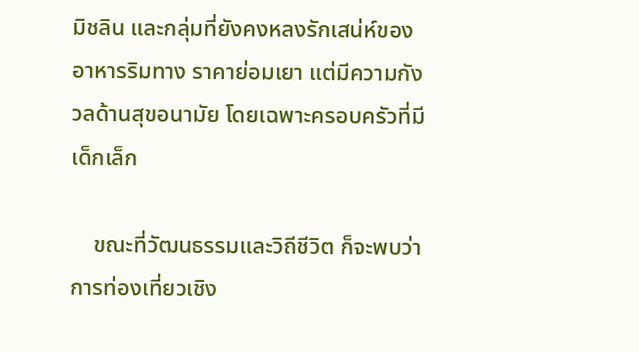มิชลิน และกลุ่มที่ยังคงหลงรักเสน่ห์ของอาหารริมทาง ราคาย่อมเยา แต่มีความกังวลด้านสุขอนามัย โดยเฉพาะครอบครัวที่มีเด็กเล็ก

    ขณะที่วัฒนธรรมและวิถีชีวิต ก็จะพบว่าการท่องเที่ยวเชิง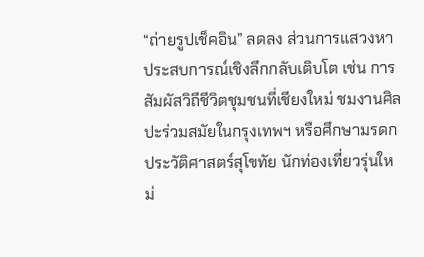“ถ่ายรูปเช็คอิน” ลดลง ส่วนการแสวงหาประสบการณ์เชิงลึกกลับเติบโต เช่น การสัมผัสวิถีชีวิตชุมชนที่เชียงใหม่ ชมงานศิลปะร่วมสมัยในกรุงเทพฯ หรือศึกษามรดกประวัติศาสตร์สุโขทัย นักท่องเที่ยวรุ่นใหม่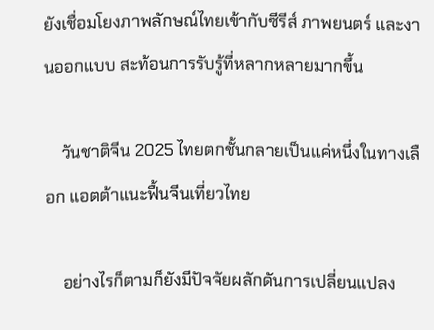ยังเชื่อมโยงภาพลักษณ์ไทยเข้ากับซีรีส์ ภาพยนตร์ และงานออกแบบ สะท้อนการรับรู้ที่หลากหลายมากขึ้น

    วันชาติจีน 2025 ไทยตกชั้นกลายเป็นแค่หนึ่งในทางเลือก แอตต้าแนะฟื้นจีนเที่ยวไทย

    อย่างไรก็ตามก็ยังมีปัจจัยผลักดันการเปลี่ยนแปลง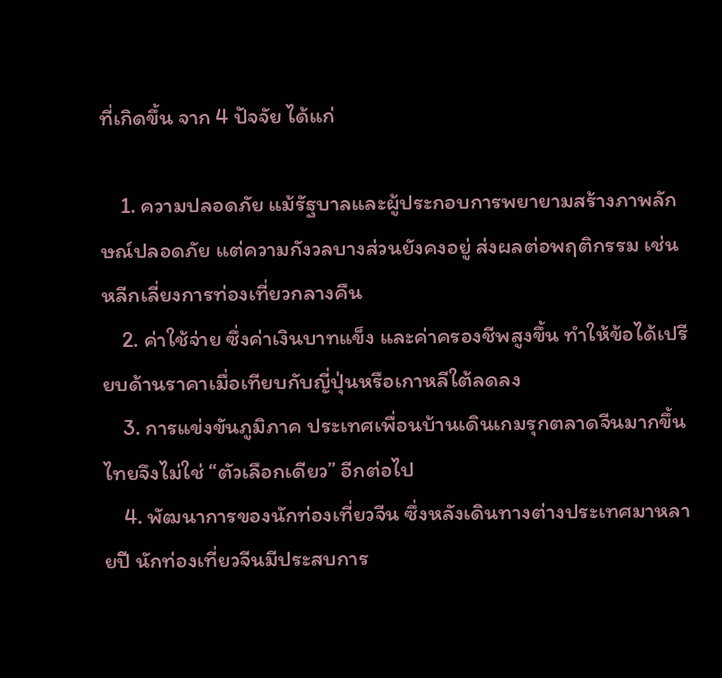ที่เกิดขึ้น จาก 4 ปัจจัย ได้แก่

    1. ความปลอดภัย แม้รัฐบาลและผู้ประกอบการพยายามสร้างภาพลักษณ์ปลอดภัย แต่ความกังวลบางส่วนยังคงอยู่ ส่งผลต่อพฤติกรรม เช่น หลีกเลี่ยงการท่องเที่ยวกลางคืน
    2. ค่าใช้จ่าย ซึ่งค่าเงินบาทแข็ง และค่าครองชีพสูงขึ้น ทำให้ข้อได้เปรียบด้านราคาเมื่อเทียบกับญี่ปุ่นหรือเกาหลีใต้ลดลง
    3. การแข่งขันภูมิภาค ประเทศเพื่อนบ้านเดินเกมรุกตลาดจีนมากขึ้น ไทยจึงไม่ใช่ “ตัวเลือกเดียว” อีกต่อไป
    4. พัฒนาการของนักท่องเที่ยวจีน ซึ่งหลังเดินทางต่างประเทศมาหลายปี นักท่องเที่ยวจีนมีประสบการ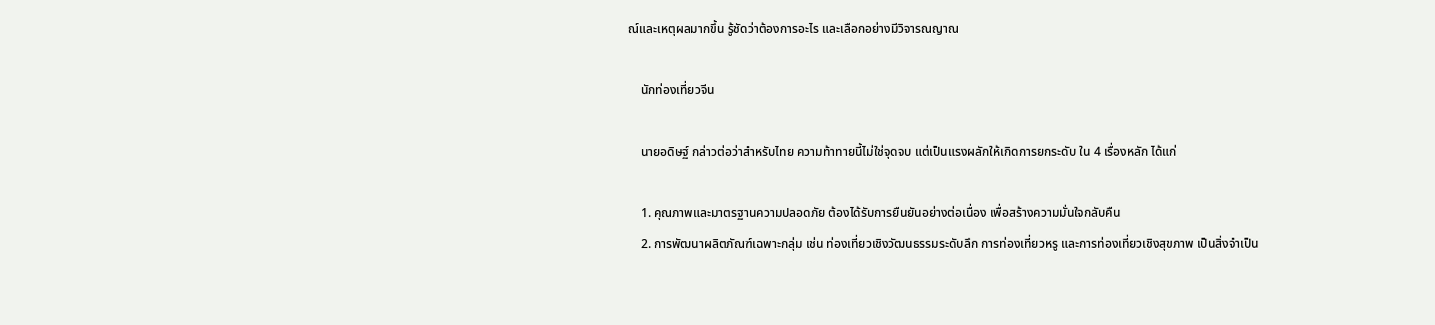ณ์และเหตุผลมากขึ้น รู้ชัดว่าต้องการอะไร และเลือกอย่างมีวิจารณญาณ

    นักท่องเที่ยวจีน

    นายอดิษฐ์ กล่าวต่อว่าสำหรับไทย ความท้าทายนี้ไม่ใช่จุดจบ แต่เป็นแรงผลักให้เกิดการยกระดับ ใน 4 เรื่องหลัก ได้แก่

    1. คุณภาพและมาตรฐานความปลอดภัย ต้องได้รับการยืนยันอย่างต่อเนื่อง เพื่อสร้างความมั่นใจกลับคืน
    2. การพัฒนาผลิตภัณฑ์เฉพาะกลุ่ม เช่น ท่องเที่ยวเชิงวัฒนธรรมระดับลึก การท่องเที่ยวหรู และการท่องเที่ยวเชิงสุขภาพ เป็นสิ่งจำเป็น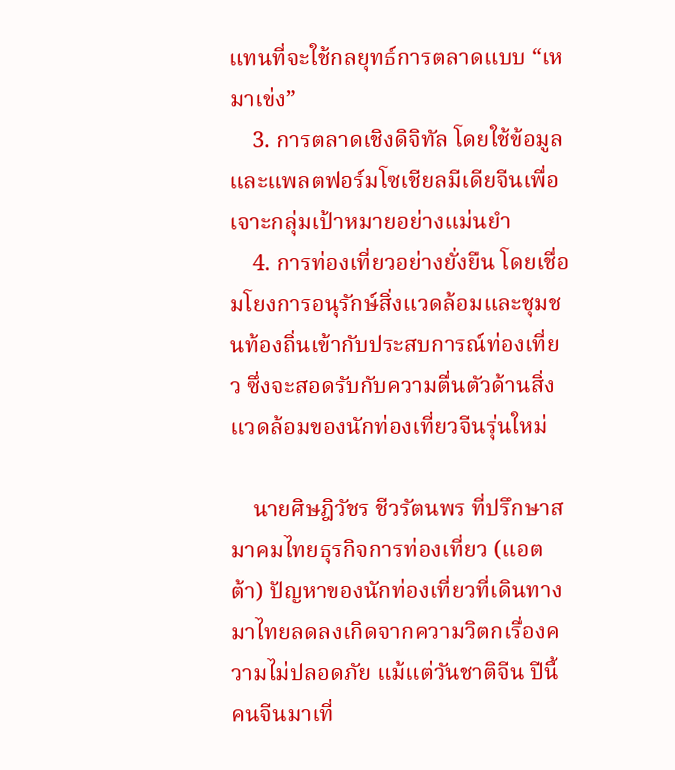แทนที่จะใช้กลยุทธ์การตลาดแบบ “เหมาเข่ง”
    3. การตลาดเชิงดิจิทัล โดยใช้ข้อมูลและแพลตฟอร์มโซเชียลมีเดียจีนเพื่อเจาะกลุ่มเป้าหมายอย่างแม่นยำ
    4. การท่องเที่ยวอย่างยั่งยืน โดยเชื่อมโยงการอนุรักษ์สิ่งแวดล้อมและชุมชนท้องถิ่นเข้ากับประสบการณ์ท่องเที่ยว ซึ่งจะสอดรับกับความตื่นตัวด้านสิ่งแวดล้อมของนักท่องเที่ยวจีนรุ่นใหม่

    นายศิษฎิวัชร ชีวรัตนพร ที่ปรึกษาสมาคมไทยธุรกิจการท่องเที่ยว (แอตต้า) ปัญหาของนักท่องเที่ยวที่เดินทางมาไทยลดลงเกิดจากความวิตกเรื่องความไม่ปลอดภัย แม้แต่วันชาติจีน ปีนี้ คนจีนมาเที่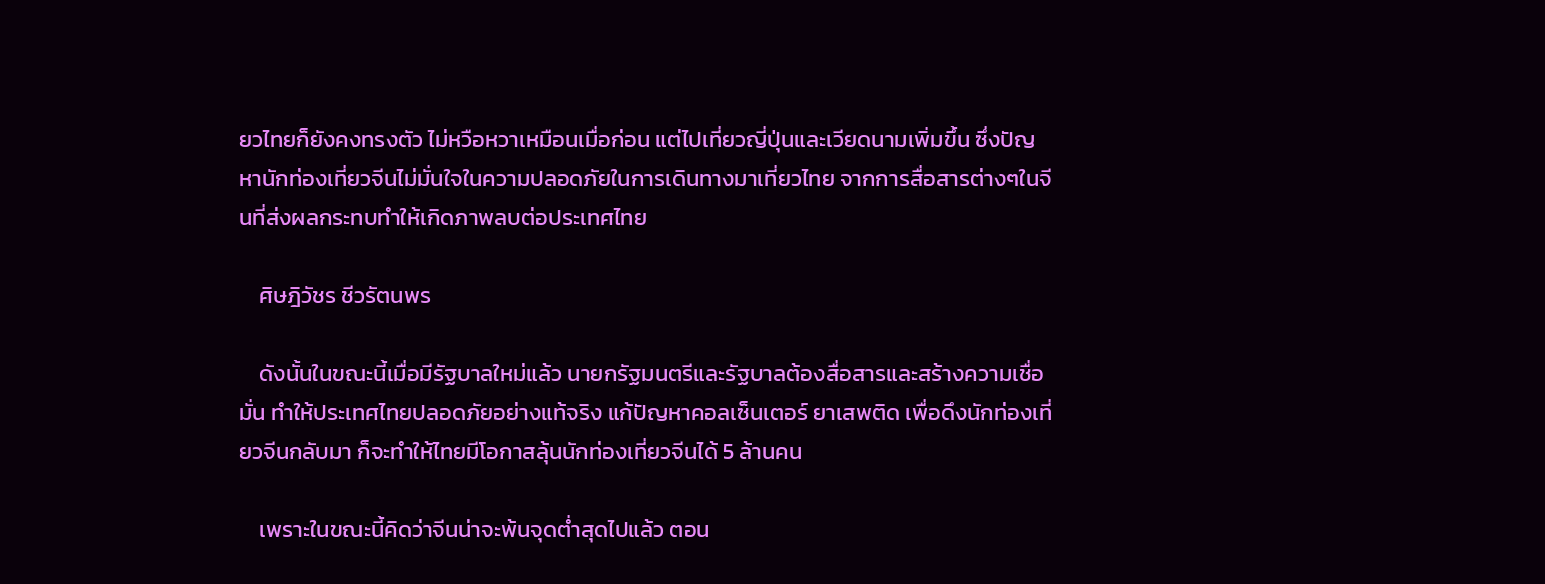ยวไทยก็ยังคงทรงตัว ไม่หวือหวาเหมือนเมื่อก่อน แต่ไปเที่ยวญี่ปุ่นและเวียดนามเพิ่มขึ้น ซึ่งปัญหานักท่องเที่ยวจีนไม่มั่นใจในความปลอดภัยในการเดินทางมาเที่ยวไทย จากการสื่อสารต่างๆในจีนที่ส่งผลกระทบทำให้เกิดภาพลบต่อประเทศไทย

    ศิษฎิวัชร ชีวรัตนพร

    ดังนั้นในขณะนี้เมื่อมีรัฐบาลใหม่แล้ว นายกรัฐมนตรีและรัฐบาลต้องสื่อสารและสร้างความเชื่อมั่น ทำให้ประเทศไทยปลอดภัยอย่างแท้จริง แก้ปัญหาคอลเซ็นเตอร์ ยาเสพติด เพื่อดึงนักท่องเที่ยวจีนกลับมา ก็จะทำให้ไทยมีโอกาสลุ้นนักท่องเที่ยวจีนได้ 5 ล้านคน

    เพราะในขณะนี้คิดว่าจีนน่าจะพ้นจุดต่ำสุดไปแล้ว ตอน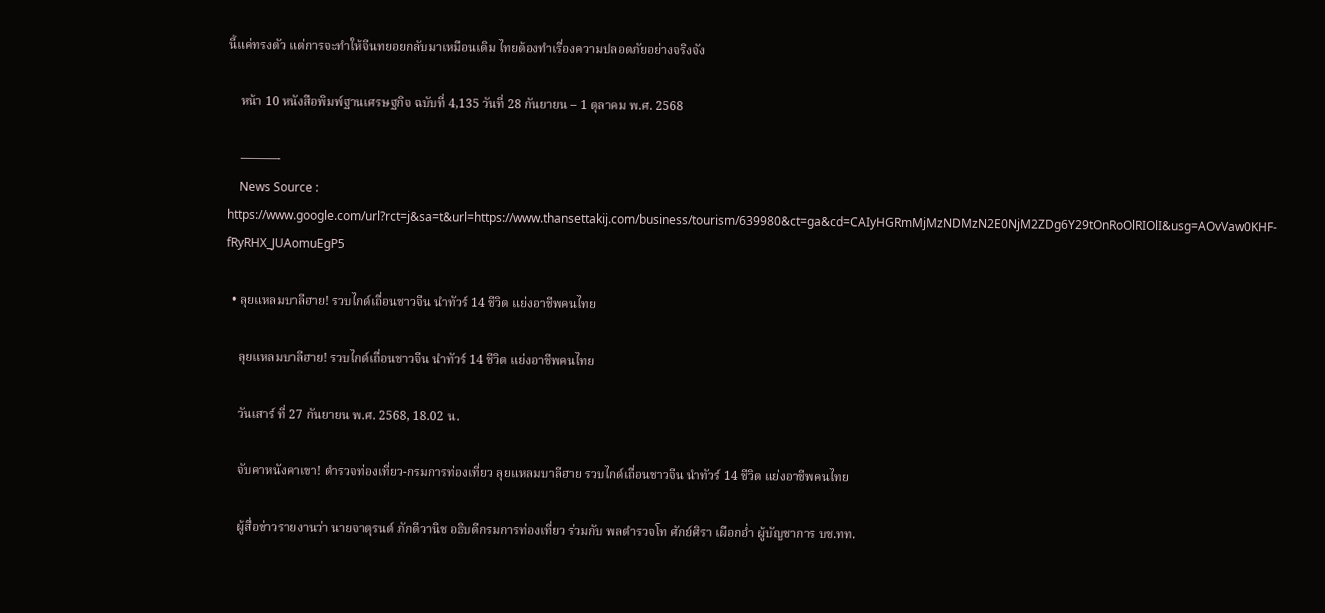นี้แค่ทรงตัว แต่การจะทำให้จีนทยอยกลับมาเหมือนเดิม ไทยต้องทำเรื่องความปลอดภัยอย่างจริงจัง

    หน้า 10 หนังสือพิมพ์ฐานเศรษฐกิจ ฉบับที่ 4,135 วันที่ 28 กันยายน – 1 ตุลาคม พ.ศ. 2568

    ———-
    News Source : https://www.google.com/url?rct=j&sa=t&url=https://www.thansettakij.com/business/tourism/639980&ct=ga&cd=CAIyHGRmMjMzNDMzN2E0NjM2ZDg6Y29tOnRoOlRIOlI&usg=AOvVaw0KHF-fRyRHX_JUAomuEgP5

  • ลุยแหลมบาลีฮาย! รวบไกด์เถื่อนชาวจีน นำทัวร์ 14 ชีวิต แย่งอาชีพคนไทย

    ลุยแหลมบาลีฮาย! รวบไกด์เถื่อนชาวจีน นำทัวร์ 14 ชีวิต แย่งอาชีพคนไทย

    วันเสาร์ ที่ 27 กันยายน พ.ศ. 2568, 18.02 น.

    จับคาหนังคาเขา! ตำรวจท่องเที่ยว-กรมการท่องเที่ยว ลุยแหลมบาลีฮาย รวบไกด์เถื่อนชาวจีน นำทัวร์ 14 ชีวิต แย่งอาชีพคนไทย

    ผู้สื่อข่าวรายงานว่า นายจาตุรนต์ ภักดีวานิช อธิบดีกรมการท่องเที่ยว ร่วมกับ พลตำรวจโท ศักย์ศิรา เผือกอ่ำ ผู้บัญชาการ บช.ทท.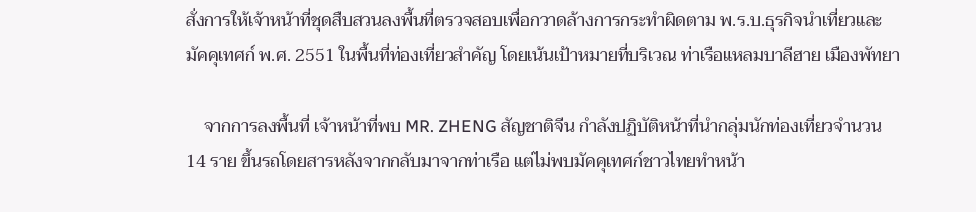สั่งการให้เจ้าหน้าที่ชุดสืบสวนลงพื้นที่ตรวจสอบเพื่อกวาดล้างการกระทำผิดตาม พ.ร.บ.ธุรกิจนำเที่ยวและมัคคุเทศก์ พ.ศ. 2551 ในพื้นที่ท่องเที่ยวสำคัญ โดยเน้นเป้าหมายที่บริเวณ ท่าเรือแหลมบาลีฮาย เมืองพัทยา

    จากการลงพื้นที่ เจ้าหน้าที่พบ MR. ZHENG สัญชาติจีน กำลังปฏิบัติหน้าที่นำกลุ่มนักท่องเที่ยวจำนวน 14 ราย ขึ้นรถโดยสารหลังจากกลับมาจากท่าเรือ แต่ไม่พบมัคคุเทศก์ชาวไทยทำหน้า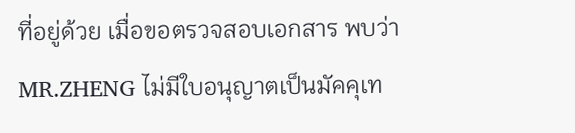ที่อยู่ด้วย เมื่อขอตรวจสอบเอกสาร พบว่า MR.ZHENG ไม่มีใบอนุญาตเป็นมัคคุเท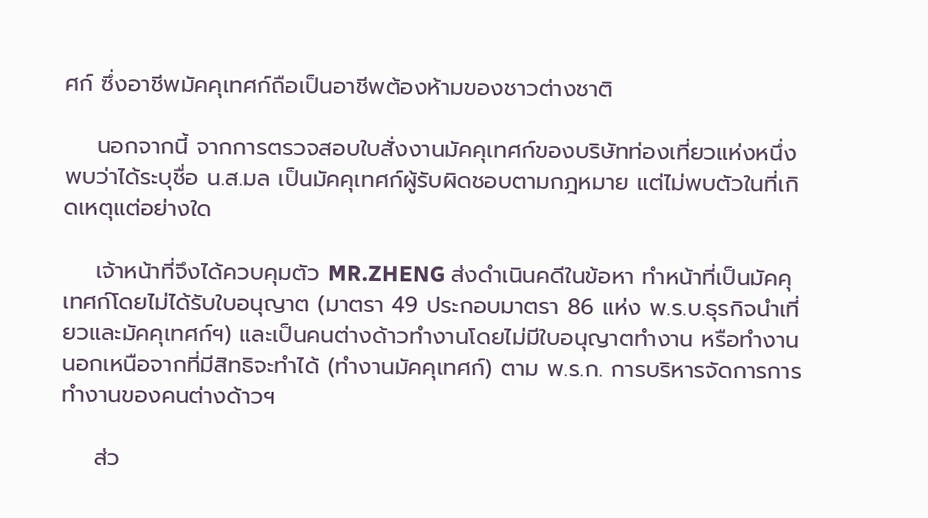ศก์ ซึ่งอาชีพมัคคุเทศก์ถือเป็นอาชีพต้องห้ามของชาวต่างชาติ

    นอกจากนี้ จากการตรวจสอบใบสั่งงานมัคคุเทศก์ของบริษัทท่องเที่ยวแห่งหนึ่ง พบว่าได้ระบุชื่อ น.ส.มล เป็นมัคคุเทศก์ผู้รับผิดชอบตามกฎหมาย แต่ไม่พบตัวในที่เกิดเหตุแต่อย่างใด

    เจ้าหน้าที่จึงได้ควบคุมตัว MR.ZHENG ส่งดำเนินคดีในข้อหา ทำหน้าที่เป็นมัคคุเทศก์โดยไม่ได้รับใบอนุญาต (มาตรา 49 ประกอบมาตรา 86 แห่ง พ.ร.บ.ธุรกิจนำเที่ยวและมัคคุเทศก์ฯ) และเป็นคนต่างด้าวทำงานโดยไม่มีใบอนุญาตทำงาน หรือทำงานนอกเหนือจากที่มีสิทธิจะทำได้ (ทำงานมัคคุเทศก์) ตาม พ.ร.ก. การบริหารจัดการการทำงานของคนต่างด้าวฯ

    ส่ว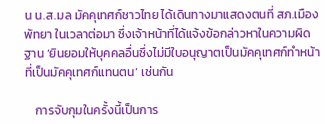น น.ส.มล มัคคุเทศก์ชาวไทย ได้เดินทางมาแสดงตนที่ สภ.เมืองพัทยา ในเวลาต่อมา ซึ่งเจ้าหน้าที่ได้แจ้งข้อกล่าวหาในความผิดฐาน ‘ยินยอมให้บุคคลอื่นซึ่งไม่มีใบอนุญาตเป็นมัคคุเทศก์ทำหน้าที่เป็นมัคคุเทศก์แทนตน’ เช่นกัน

    การจับกุมในครั้งนี้เป็นการ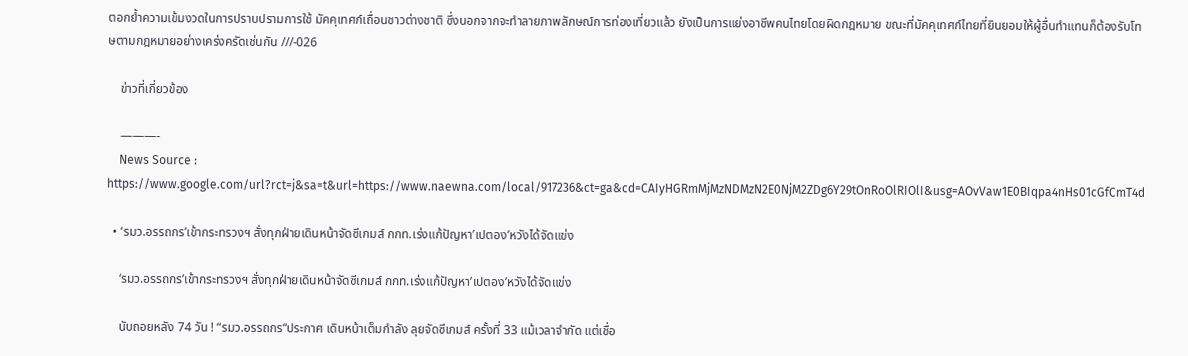ตอกย้ำความเข้มงวดในการปราบปรามการใช้ มัคคุเทศก์เถื่อนชาวต่างชาติ ซึ่งนอกจากจะทำลายภาพลักษณ์การท่องเที่ยวแล้ว ยังเป็นการแย่งอาชีพคนไทยโดยผิดกฎหมาย ขณะที่มัคคุเทศก์ไทยที่ยินยอมให้ผู้อื่นทำแทนก็ต้องรับโทษตามกฎหมายอย่างเคร่งครัดเช่นกัน ///-026

    ข่าวที่เกี่ยวข้อง

    ———-
    News Source : https://www.google.com/url?rct=j&sa=t&url=https://www.naewna.com/local/917236&ct=ga&cd=CAIyHGRmMjMzNDMzN2E0NjM2ZDg6Y29tOnRoOlRIOlI&usg=AOvVaw1E0BIqpa4nHs01cGfCmT4d

  • ‘รมว.อรรถกร’เข้ากระทรวงฯ สั่งทุกฝ่ายเดินหน้าจัดซีเกมส์ กกท.เร่งแก้ปัญหา’เปตอง’หวังได้จัดแข่ง

    ‘รมว.อรรถกร’เข้ากระทรวงฯ สั่งทุกฝ่ายเดินหน้าจัดซีเกมส์ กกท.เร่งแก้ปัญหา’เปตอง’หวังได้จัดแข่ง

    นับถอยหลัง 74 วัน ! “รมว.อรรถกร“ประกาศ เดินหน้าเต็มกำลัง ลุยจัดซีเกมส์ ครั้งที่ 33 แม้เวลาจำกัด แต่เชื่อ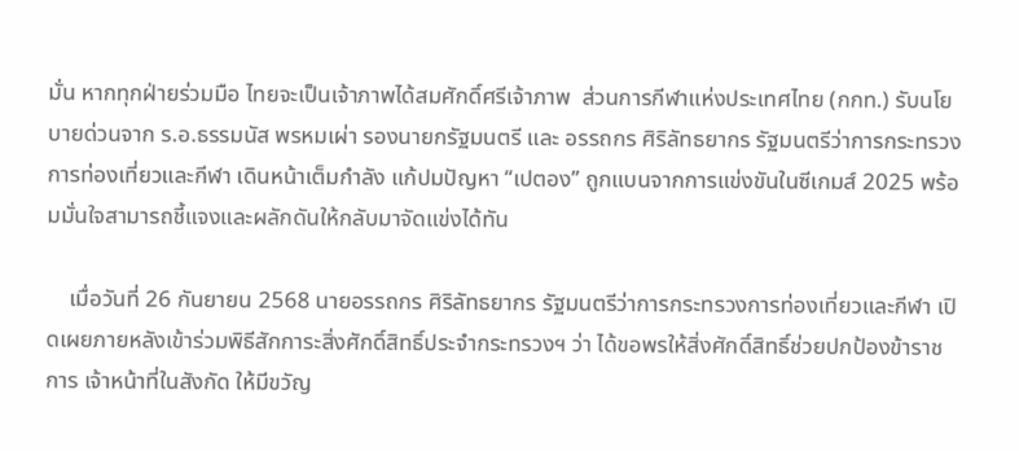มั่น หากทุกฝ่ายร่วมมือ ไทยจะเป็นเจ้าภาพได้สมศักดิ์ศรีเจ้าภาพ  ส่วนการกีฬาแห่งประเทศไทย (กกท.) รับนโยบายด่วนจาก ร.อ.ธรรมนัส พรหมเผ่า รองนายกรัฐมนตรี และ อรรถกร ศิริลัทธยากร รัฐมนตรีว่าการกระทรวงการท่องเที่ยวและกีฬา เดินหน้าเต็มกำลัง แก้ปมปัญหา “เปตอง” ถูกแบนจากการแข่งขันในซีเกมส์ 2025 พร้อมมั่นใจสามารถชี้แจงและผลักดันให้กลับมาจัดแข่งได้ทัน

    เมื่อวันที่ 26 กันยายน 2568 นายอรรถกร ศิริลัทธยากร รัฐมนตรีว่าการกระทรวงการท่องเที่ยวและกีฬา เปิดเผยภายหลังเข้าร่วมพิธีสักการะสิ่งศักดิ์สิทธิ์ประจำกระทรวงฯ ว่า ได้ขอพรให้สิ่งศักดิ์สิทธิ์ช่วยปกป้องข้าราชการ เจ้าหน้าที่ในสังกัด ให้มีขวัญ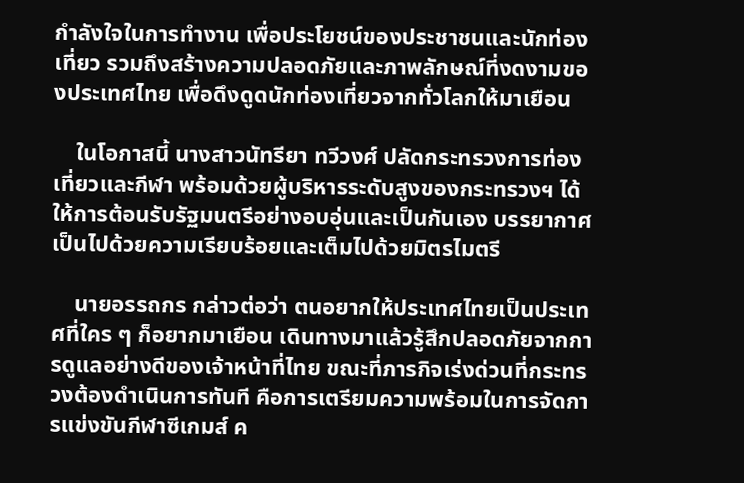กำลังใจในการทำงาน เพื่อประโยชน์ของประชาชนและนักท่องเที่ยว รวมถึงสร้างความปลอดภัยและภาพลักษณ์ที่งดงามของประเทศไทย เพื่อดึงดูดนักท่องเที่ยวจากทั่วโลกให้มาเยือน

    ในโอกาสนี้ นางสาวนัทรียา ทวีวงศ์ ปลัดกระทรวงการท่องเที่ยวและกีฬา พร้อมด้วยผู้บริหารระดับสูงของกระทรวงฯ ได้ให้การต้อนรับรัฐมนตรีอย่างอบอุ่นและเป็นกันเอง บรรยากาศเป็นไปด้วยความเรียบร้อยและเต็มไปด้วยมิตรไมตรี

    นายอรรถกร กล่าวต่อว่า ตนอยากให้ประเทศไทยเป็นประเทศที่ใคร ๆ ก็อยากมาเยือน เดินทางมาแล้วรู้สึกปลอดภัยจากการดูแลอย่างดีของเจ้าหน้าที่ไทย ขณะที่ภารกิจเร่งด่วนที่กระทรวงต้องดำเนินการทันที คือการเตรียมความพร้อมในการจัดการแข่งขันกีฬาซีเกมส์ ค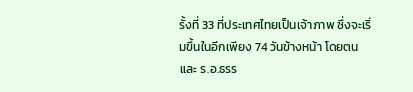รั้งที่ 33 ที่ประเทศไทยเป็นเจ้าภาพ ซึ่งจะเริ่มขึ้นในอีกเพียง 74 วันข้างหน้า โดยตนและ ร.อ.ธรร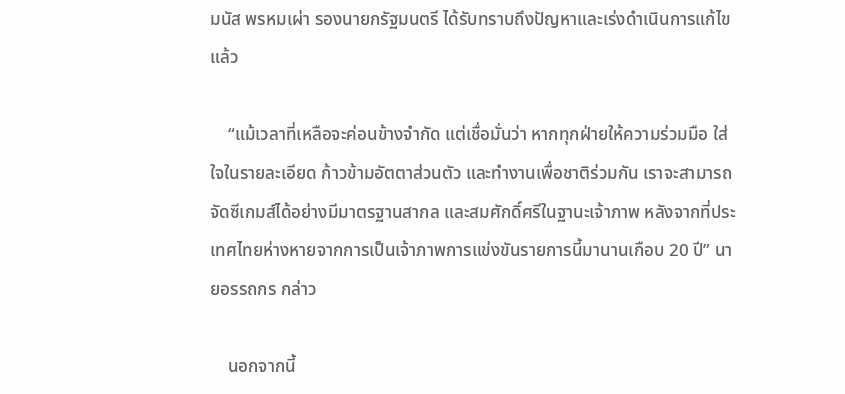มนัส พรหมเผ่า รองนายกรัฐมนตรี ได้รับทราบถึงปัญหาและเร่งดำเนินการแก้ไขแล้ว

    “แม้เวลาที่เหลือจะค่อนข้างจำกัด แต่เชื่อมั่นว่า หากทุกฝ่ายให้ความร่วมมือ ใส่ใจในรายละเอียด ก้าวข้ามอัตตาส่วนตัว และทำงานเพื่อชาติร่วมกัน เราจะสามารถจัดซีเกมส์ได้อย่างมีมาตรฐานสากล และสมศักดิ์ศรีในฐานะเจ้าภาพ หลังจากที่ประเทศไทยห่างหายจากการเป็นเจ้าภาพการแข่งขันรายการนี้มานานเกือบ 20 ปี” นายอรรถกร กล่าว

    นอกจากนี้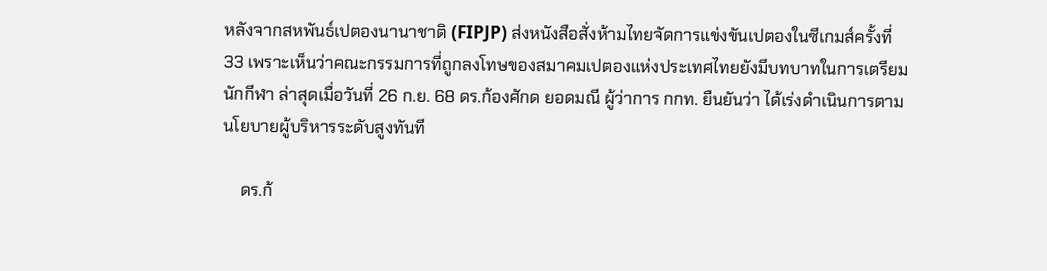หลังจากสหพันธ์เปตองนานาชาติ (FIPJP) ส่งหนังสือสั่งห้ามไทยจัดการแข่งขันเปตองในซีเกมส์ครั้งที่ 33 เพราะเห็นว่าคณะกรรมการที่ถูกลงโทษของสมาคมเปตองแห่งประเทศไทยยังมีบทบาทในการเตรียมนักกีฬา ล่าสุดเมื่อวันที่ 26 ก.ย. 68 ดร.ก้องศักด ยอดมณี ผู้ว่าการ กกท. ยืนยันว่า ได้เร่งดำเนินการตามนโยบายผู้บริหารระดับสูงทันที

    ดร.ก้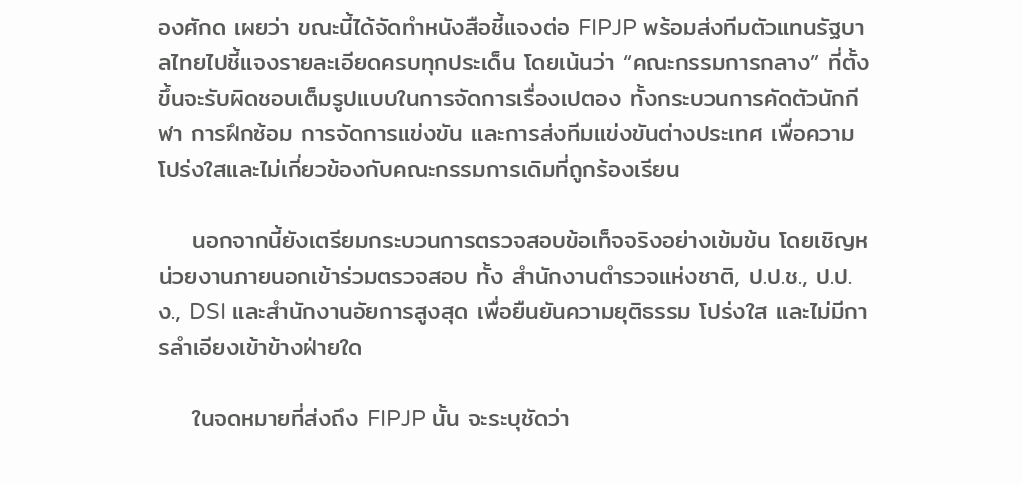องศักด เผยว่า ขณะนี้ได้จัดทำหนังสือชี้แจงต่อ FIPJP พร้อมส่งทีมตัวแทนรัฐบาลไทยไปชี้แจงรายละเอียดครบทุกประเด็น โดยเน้นว่า “คณะกรรมการกลาง” ที่ตั้งขึ้นจะรับผิดชอบเต็มรูปแบบในการจัดการเรื่องเปตอง ทั้งกระบวนการคัดตัวนักกีฬา การฝึกซ้อม การจัดการแข่งขัน และการส่งทีมแข่งขันต่างประเทศ เพื่อความโปร่งใสและไม่เกี่ยวข้องกับคณะกรรมการเดิมที่ถูกร้องเรียน

    นอกจากนี้ยังเตรียมกระบวนการตรวจสอบข้อเท็จจริงอย่างเข้มข้น โดยเชิญหน่วยงานภายนอกเข้าร่วมตรวจสอบ ทั้ง สำนักงานตำรวจแห่งชาติ, ป.ป.ช., ป.ป.ง., DSI และสำนักงานอัยการสูงสุด เพื่อยืนยันความยุติธรรม โปร่งใส และไม่มีการลำเอียงเข้าข้างฝ่ายใด

    ในจดหมายที่ส่งถึง FIPJP นั้น จะระบุชัดว่า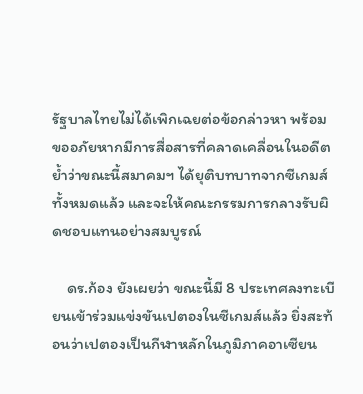รัฐบาลไทยไม่ได้เพิกเฉยต่อข้อกล่าวหา พร้อมขออภัยหากมีการสื่อสารที่คลาดเคลื่อนในอดีต ย้ำว่าขณะนี้สมาคมฯ ได้ยุติบทบาทจากซีเกมส์ทั้งหมดแล้ว และจะให้คณะกรรมการกลางรับผิดชอบแทนอย่างสมบูรณ์

    ดร.ก้อง ยังเผยว่า ขณะนี้มี 8 ประเทศลงทะเบียนเข้าร่วมแข่งขันเปตองในซีเกมส์แล้ว ยิ่งสะท้อนว่าเปตองเป็นกีฬาหลักในภูมิภาคอาเซียน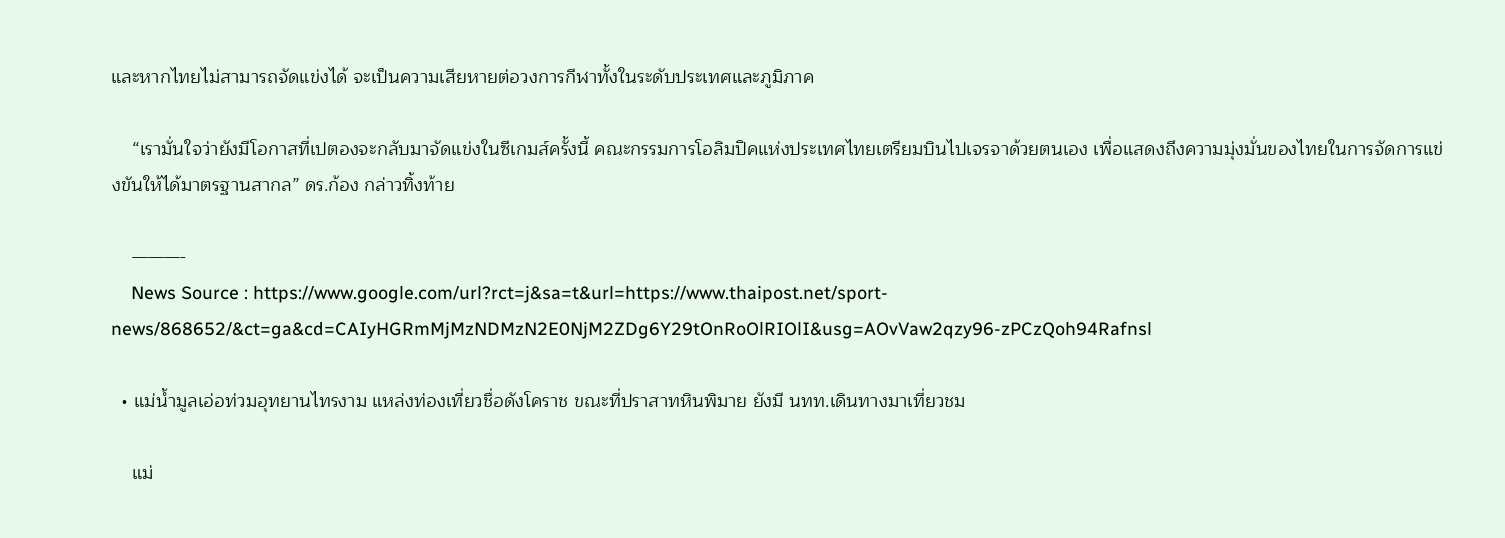และหากไทยไม่สามารถจัดแข่งได้ จะเป็นความเสียหายต่อวงการกีฬาทั้งในระดับประเทศและภูมิภาค

    “เรามั่นใจว่ายังมีโอกาสที่เปตองจะกลับมาจัดแข่งในซีเกมส์ครั้งนี้ คณะกรรมการโอลิมปิคแห่งประเทศไทยเตรียมบินไปเจรจาด้วยตนเอง เพื่อแสดงถึงความมุ่งมั่นของไทยในการจัดการแข่งขันให้ได้มาตรฐานสากล” ดร.ก้อง กล่าวทิ้งท้าย

    ———-
    News Source : https://www.google.com/url?rct=j&sa=t&url=https://www.thaipost.net/sport-news/868652/&ct=ga&cd=CAIyHGRmMjMzNDMzN2E0NjM2ZDg6Y29tOnRoOlRIOlI&usg=AOvVaw2qzy96-zPCzQoh94Rafnsl

  • แม่น้ำมูลเอ่อท่วมอุทยานไทรงาม แหล่งท่องเที่ยวชื่อดังโคราช ขณะที่ปราสาทหินพิมาย ยังมี นทท.เดินทางมาเที่ยวชม

    แม่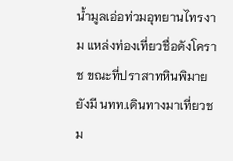น้ำมูลเอ่อท่วมอุทยานไทรงาม แหล่งท่องเที่ยวชื่อดังโคราช ขณะที่ปราสาทหินพิมาย ยังมี นทท.เดินทางมาเที่ยวชม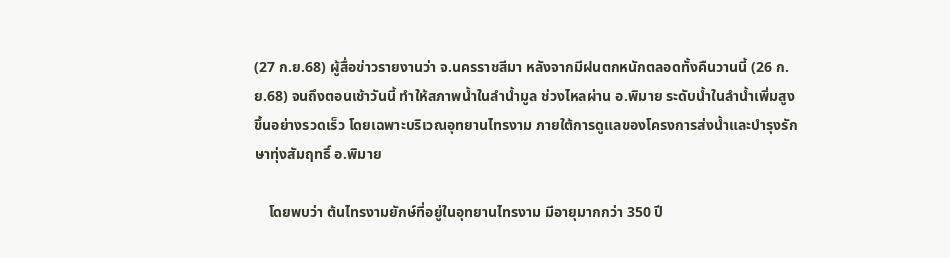(27 ก.ย.68) ผู้สื่อข่าวรายงานว่า จ.นครราชสีมา หลังจากมีฝนตกหนักตลอดทั้งคืนวานนี้ (26 ก.ย.68) จนถึงตอนเช้าวันนี้ ทำให้สภาพน้ำในลำน้ำมูล ช่วงไหลผ่าน อ.พิมาย ระดับน้ำในลำน้ำเพิ่มสูงขึ้นอย่างรวดเร็ว โดยเฉพาะบริเวณอุทยานไทรงาม ภายใต้การดูแลของโครงการส่งน้ำและบำรุงรักษาทุ่งสัมฤทธิ์ อ.พิมาย

    โดยพบว่า ต้นไทรงามยักษ์ที่อยู่ในอุทยานไทรงาม มีอายุมากกว่า 350 ปี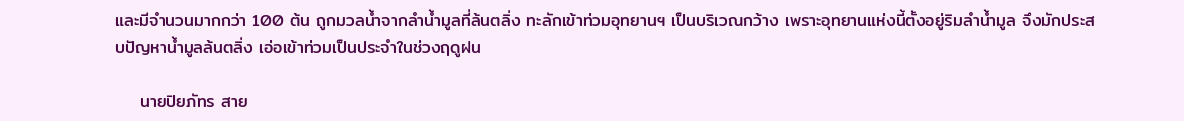และมีจำนวนมากกว่า 100 ต้น ถูกมวลน้ำจากลำน้ำมูลที่ล้นตลิ่ง ทะลักเข้าท่วมอุทยานฯ เป็นบริเวณกว้าง เพราะอุทยานแห่งนี้ตั้งอยู่ริมลำน้ำมูล จึงมักประสบปัญหาน้ำมูลล้นตลิ่ง เอ่อเข้าท่วมเป็นประจำในช่วงฤดูฝน

    นายปิยภัทร สาย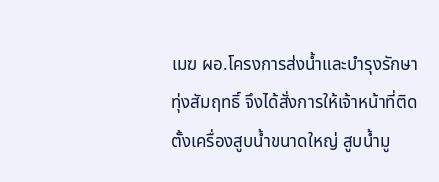เมฆ ผอ.โครงการส่งน้ำและบำรุงรักษาทุ่งสัมฤทธิ์ จึงได้สั่งการให้เจ้าหน้าที่ติดตั้งเครื่องสูบน้ำขนาดใหญ่ สูบน้ำมู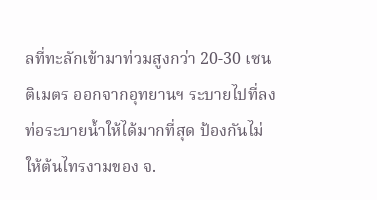ลที่ทะลักเข้ามาท่วมสูงกว่า 20-30 เซนติเมตร ออกจากอุทยานฯ ระบายไปที่ลงท่อระบายน้ำให้ได้มากที่สุด ป้องกันไม่ให้ต้นไทรงามของ จ.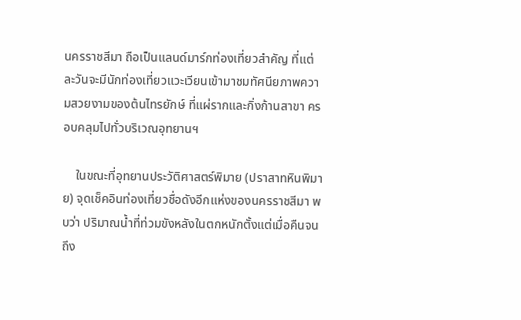นครราชสีมา ถือเป็นแลนด์มาร์กท่องเที่ยวสำคัญ ที่แต่ละวันจะมีนักท่องเที่ยวแวะเวียนเข้ามาชมทัศนียภาพความสวยงามของต้นไทรยักษ์ ที่แผ่รากและกิ่งก้านสาขา ครอบคลุมไปทั่วบริเวณอุทยานฯ

    ในขณะที่อุทยานประวัติศาสตร์พิมาย (ปราสาทหินพิมาย) จุดเช็คอินท่องเที่ยวชื่อดังอีกแห่งของนครราชสีมา พบว่า ปริมาณน้ำที่ท่วมขังหลังในตกหนักตั้งแต่เมื่อคืนจนถึง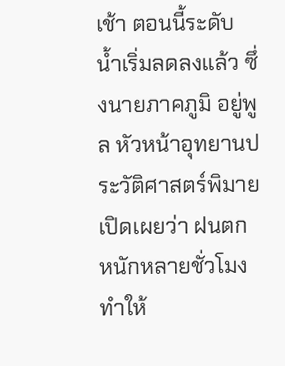เช้า ตอนนี้ระดับน้ำเริ่มลดลงแล้ว ซึ่งนายภาคภูมิ อยู่พูล หัวหน้าอุทยานประวัติศาสตร์พิมาย เปิดเผยว่า ฝนตกหนักหลายชั่วโมง ทำให้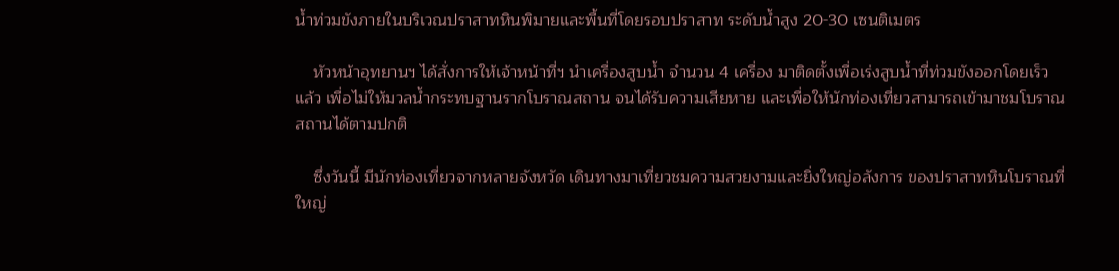น้ำท่วมขังภายในบริเวณปราสาทหินพิมายและพื้นที่โดยรอบปราสาท ระดับน้ำสูง 20-30 เซนติเมตร

    หัวหน้าอุทยานฯ ได้สั่งการให้เจ้าหน้าที่ฯ นำเครื่องสูบน้ำ จำนวน 4 เครื่อง มาติดตั้งเพื่อเร่งสูบน้ำที่ท่วมขังออกโดยเร็วแล้ว เพื่อไม่ให้มวลน้ำกระทบฐานรากโบราณสถาน จนได้รับความเสียหาย และเพื่อให้นักท่องเที่ยวสามารถเข้ามาชมโบราณสถานได้ตามปกติ

    ซึ่งวันนี้ มีนักท่องเที่ยวจากหลายจังหวัด เดินทางมาเที่ยวชมความสวยงามและยิ่งใหญ่อลังการ ของปราสาทหินโบราณที่ใหญ่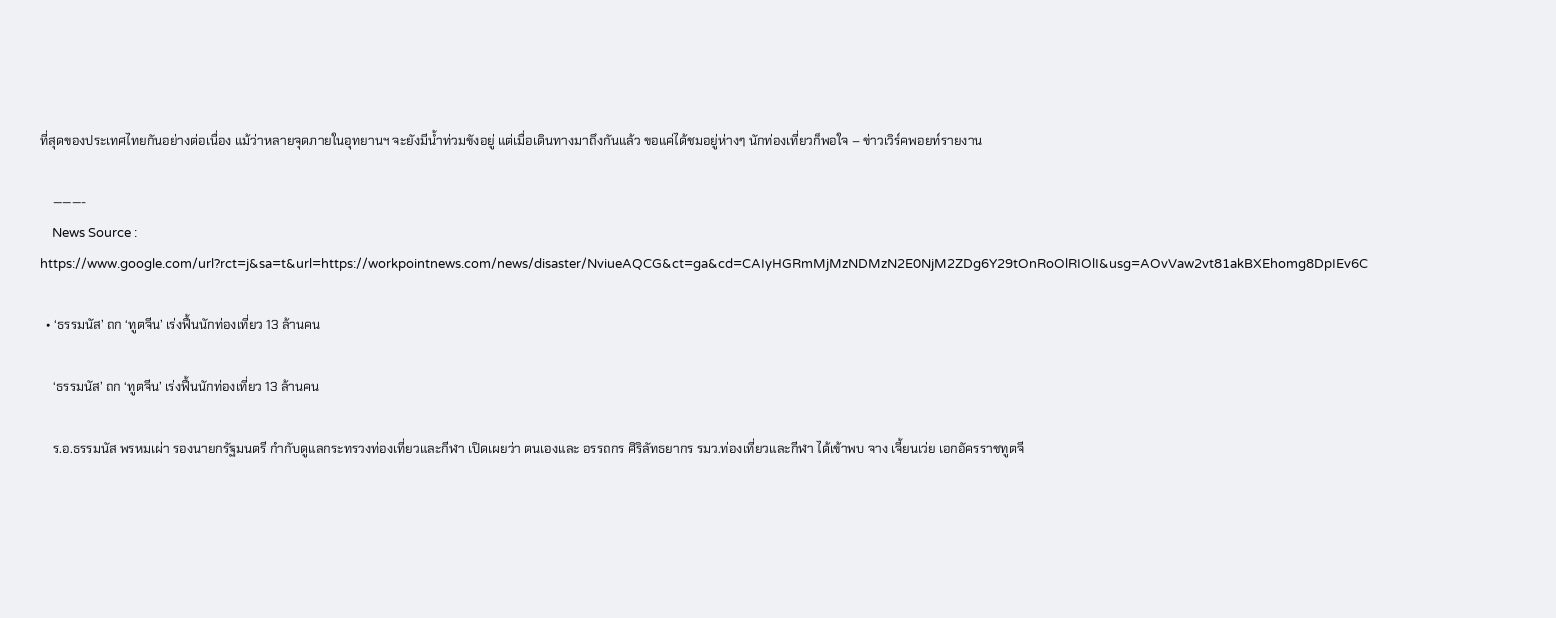ที่สุดของประเทศไทยกันอย่างต่อเนื่อง แม้ว่าหลายจุดภายในอุทยานฯ จะยังมีน้ำท่วมขังอยู่ แต่เมื่อเดินทางมาถึงกันแล้ว ขอแค่ได้ชมอยู่ห่างๆ นักท่องเที่ยวก็พอใจ – ข่าวเวิร์คพอยท์รายงาน

    ———-
    News Source : https://www.google.com/url?rct=j&sa=t&url=https://workpointnews.com/news/disaster/NviueAQCG&ct=ga&cd=CAIyHGRmMjMzNDMzN2E0NjM2ZDg6Y29tOnRoOlRIOlI&usg=AOvVaw2vt81akBXEhomg8DpIEv6C

  • ‘ธรรมนัส’ ถก ‘ทูตจีน’ เร่งฟื้นนักท่องเที่ยว 13 ล้านคน

    ‘ธรรมนัส’ ถก ‘ทูตจีน’ เร่งฟื้นนักท่องเที่ยว 13 ล้านคน

    ร.อ.ธรรมนัส พรหมเผ่า รองนายกรัฐมนตรี กำกับดูแลกระทรวงท่องเที่ยวและกีฬา เปิดเผยว่า ตนเองและ อรรถกร ศิริลัทธยากร รมว.ท่องเที่ยวและกีฬา ได้เข้าพบ จาง เจี้ยนเว่ย เอกอัครราชทูตจี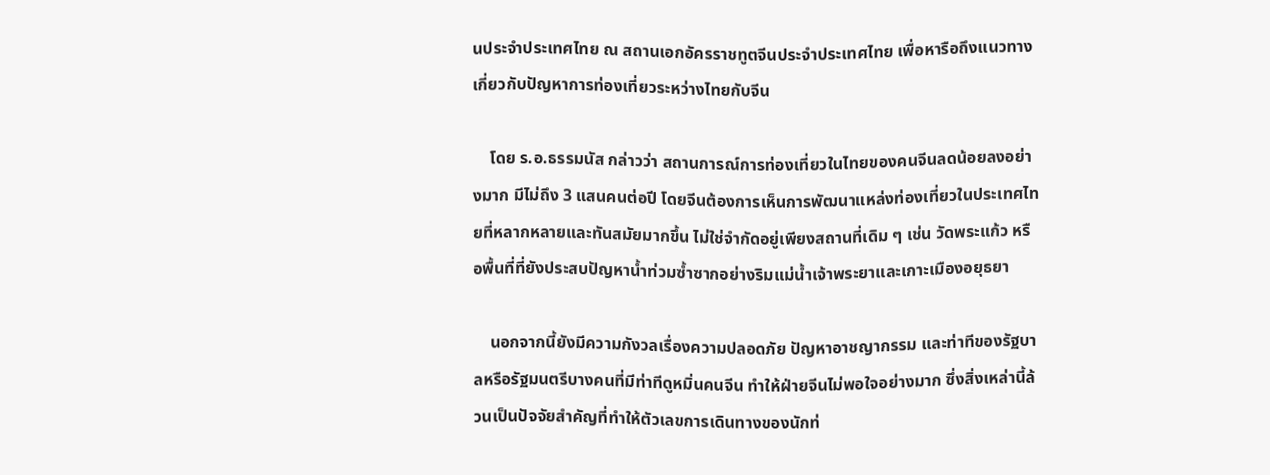นประจำประเทศไทย ณ สถานเอกอัครราชทูตจีนประจำประเทศไทย เพื่อหารือถึงแนวทางเกี่ยวกับปัญหาการท่องเที่ยวระหว่างไทยกับจีน

    โดย ร.อ.ธรรมนัส กล่าวว่า สถานการณ์การท่องเที่ยวในไทยของคนจีนลดน้อยลงอย่างมาก มีไม่ถึง 3 แสนคนต่อปี โดยจีนต้องการเห็นการพัฒนาแหล่งท่องเที่ยวในประเทศไทยที่หลากหลายและทันสมัยมากขึ้น ไม่ใช่จำกัดอยู่เพียงสถานที่เดิม ๆ เช่น วัดพระแก้ว หรือพื้นที่ที่ยังประสบปัญหาน้ำท่วมซ้ำซากอย่างริมแม่น้ำเจ้าพระยาและเกาะเมืองอยุธยา

    นอกจากนี้ยังมีความกังวลเรื่องความปลอดภัย ปัญหาอาชญากรรม และท่าทีของรัฐบาลหรือรัฐมนตรีบางคนที่มีท่าทีดูหมิ่นคนจีน ทำให้ฝ่ายจีนไม่พอใจอย่างมาก ซึ่งสิ่งเหล่านี้ล้วนเป็นปัจจัยสำคัญที่ทำให้ตัวเลขการเดินทางของนักท่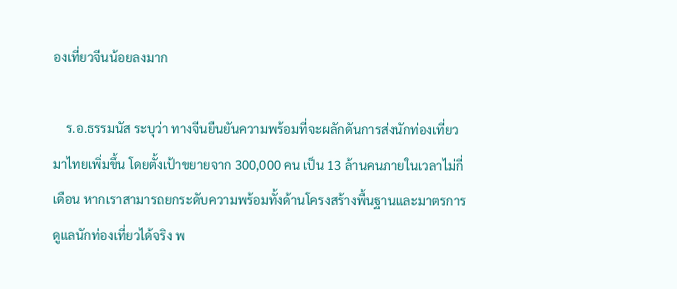องเที่ยวจีนน้อยลงมาก

    ร.อ.ธรรมนัส ระบุว่า ทางจีนยืนยันความพร้อมที่จะผลักดันการส่งนักท่องเที่ยวมาไทยเพิ่มขึ้น โดยตั้งเป้าขยายจาก 300,000 คน เป็น 13 ล้านคนภายในเวลาไม่กี่เดือน หากเราสามารถยกระดับความพร้อมทั้งด้านโครงสร้างพื้นฐานและมาตรการดูแลนักท่องเที่ยวได้จริง พ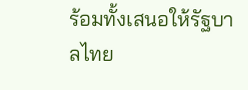ร้อมทั้งเสนอให้รัฐบาลไทย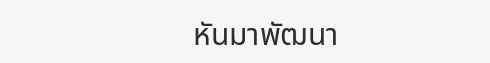หันมาพัฒนา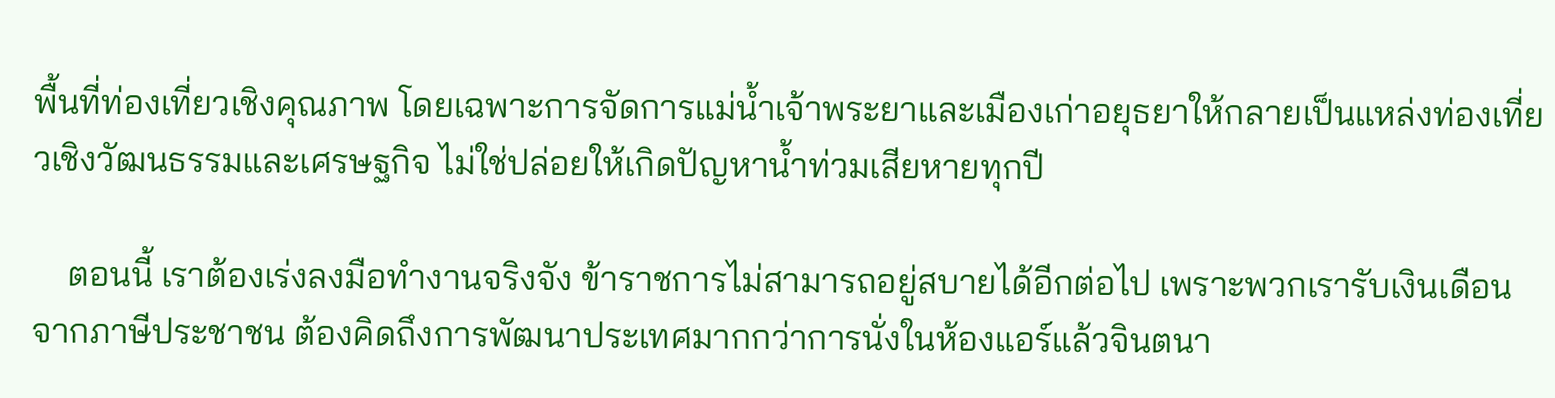พื้นที่ท่องเที่ยวเชิงคุณภาพ โดยเฉพาะการจัดการแม่น้ำเจ้าพระยาและเมืองเก่าอยุธยาให้กลายเป็นแหล่งท่องเที่ยวเชิงวัฒนธรรมและเศรษฐกิจ ไม่ใช่ปล่อยให้เกิดปัญหาน้ำท่วมเสียหายทุกปี

    ตอนนี้ เราต้องเร่งลงมือทำงานจริงจัง ข้าราชการไม่สามารถอยู่สบายได้อีกต่อไป เพราะพวกเรารับเงินเดือนจากภาษีประชาชน ต้องคิดถึงการพัฒนาประเทศมากกว่าการนั่งในห้องแอร์แล้วจินตนา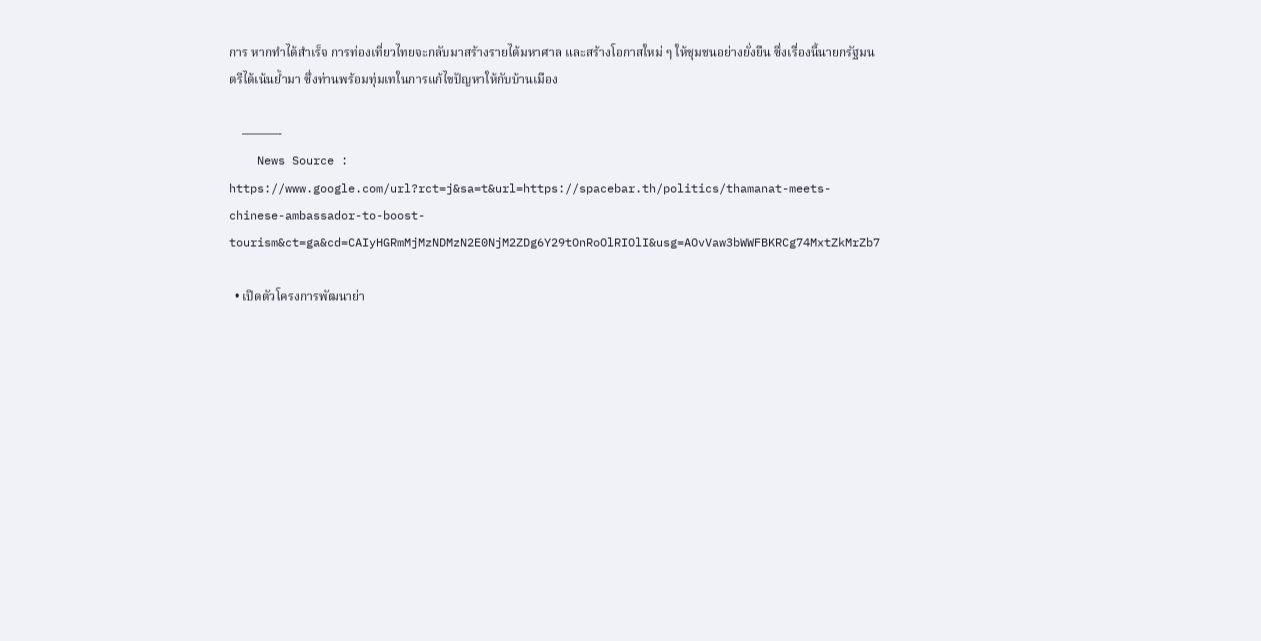การ หากทำได้สำเร็จ การท่องเที่ยวไทยจะกลับมาสร้างรายได้มหาศาล และสร้างโอกาสใหม่ ๆ ให้ชุมชนอย่างยั่งยืน ซึ่งเรื่องนี้นายกรัฐมนตรีได้เน้นย้ำมา ซึ่งท่านพร้อมทุ่มเทในการแก้ไขปัญหาให้กับบ้านเมือง

    ———-
    News Source : https://www.google.com/url?rct=j&sa=t&url=https://spacebar.th/politics/thamanat-meets-chinese-ambassador-to-boost-tourism&ct=ga&cd=CAIyHGRmMjMzNDMzN2E0NjM2ZDg6Y29tOnRoOlRIOlI&usg=AOvVaw3bWWFBKRCg74MxtZkMrZb7

  • เปิดตัวโครงการพัฒนาย่า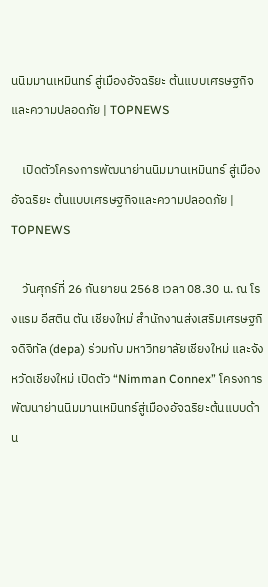นนิมมานเหมินทร์ สู่เมืองอัจฉริยะ ต้นแบบเศรษฐกิจและความปลอดภัย | TOPNEWS

    เปิดตัวโครงการพัฒนาย่านนิมมานเหมินทร์ สู่เมืองอัจฉริยะ ต้นแบบเศรษฐกิจและความปลอดภัย | TOPNEWS

    วันศุกร์ที่ 26 กันยายน 2568 เวลา 08.30 น. ณ โรงแรม อีสติน ตัน เชียงใหม่ สำนักงานส่งเสริมเศรษฐกิจดิจิทัล (depa) ร่วมกับ มหาวิทยาลัยเชียงใหม่ และจังหวัดเชียงใหม่ เปิดตัว “Nimman Connex” โครงการพัฒนาย่านนิมมานเหมินทร์สู่เมืองอัจฉริยะต้นแบบด้าน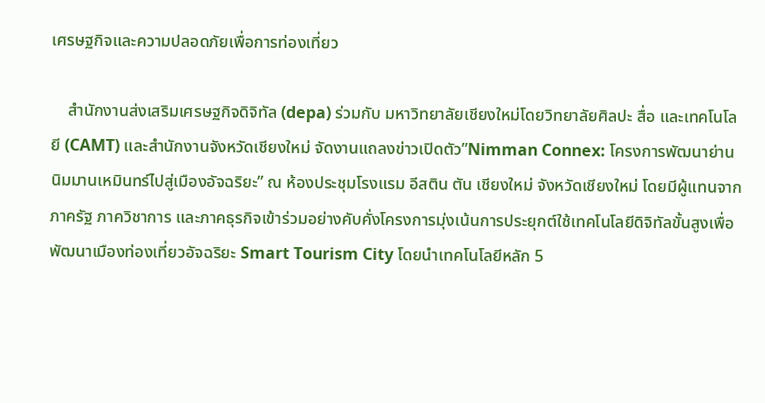เศรษฐกิจและความปลอดภัยเพื่อการท่องเที่ยว

    สำนักงานส่งเสริมเศรษฐกิจดิจิทัล (depa) ร่วมกับ มหาวิทยาลัยเชียงใหม่โดยวิทยาลัยศิลปะ สื่อ และเทคโนโลยี (CAMT) และสำนักงานจังหวัดเชียงใหม่ จัดงานแถลงข่าวเปิดตัว”Nimman Connex: โครงการพัฒนาย่านนิมมานเหมินทร์ไปสู่เมืองอัจฉริยะ” ณ ห้องประชุมโรงแรม อีสติน ตัน เชียงใหม่ จังหวัดเชียงใหม่ โดยมีผู้แทนจากภาครัฐ ภาควิชาการ และภาคธุรกิจเข้าร่วมอย่างคับคั่งโครงการมุ่งเน้นการประยุกต์ใช้เทคโนโลยีดิจิทัลขั้นสูงเพื่อพัฒนาเมืองท่องเที่ยวอัจฉริยะ Smart Tourism City โดยนำเทคโนโลยีหลัก 5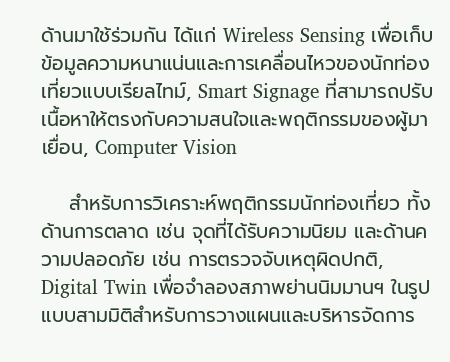ด้านมาใช้ร่วมกัน ได้แก่ Wireless Sensing เพื่อเก็บข้อมูลความหนาแน่นและการเคลื่อนไหวของนักท่องเที่ยวแบบเรียลไทม์, Smart Signage ที่สามารถปรับเนื้อหาให้ตรงกับความสนใจและพฤติกรรมของผู้มาเยื่อน, Computer Vision

    สำหรับการวิเคราะห์พฤติกรรมนักท่องเที่ยว ทั้งด้านการตลาด เช่น จุดที่ได้รับความนิยม และด้านความปลอดภัย เช่น การตรวจจับเหตุผิดปกติ, Digital Twin เพื่อจำลองสภาพย่านนิมมานฯ ในรูปแบบสามมิติสำหรับการวางแผนและบริหารจัดการ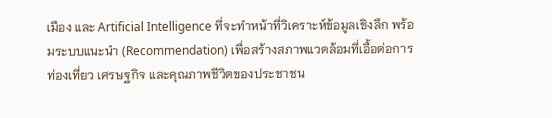เมือง และ Artificial Intelligence ที่จะทำหน้าที่วิเคราะห์ข้อมูลเชิงลึก พร้อมระบบแนะนำ (Recommendation) เพื่อสร้างสภาพแวดล้อมที่เอื้อต่อการท่องเที่ยว เศรษฐกิจ และคุณภาพชีวิตของประชาชน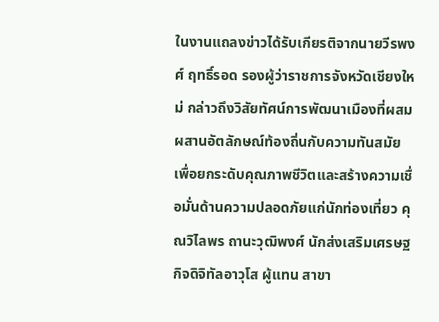ในงานแถลงข่าวได้รับเกียรติจากนายวีรพงศ์ ฤทธิ์รอด รองผู้ว่าราชการจังหวัดเชียงใหม่ กล่าวถึงวิสัยทัศน์การพัฒนาเมืองที่ผสมผสานอัตลักษณ์ท้องถิ่นกับความทันสมัย เพื่อยกระดับคุณภาพชีวิตและสร้างความเชื่อมั่นด้านความปลอดภัยแก่นักท่องเที่ยว คุณวิไลพร ถานะวุฒิพงศ์ นักส่งเสริมเศรษฐกิจดิจิทัลอาวุโส ผู้แทน สาขา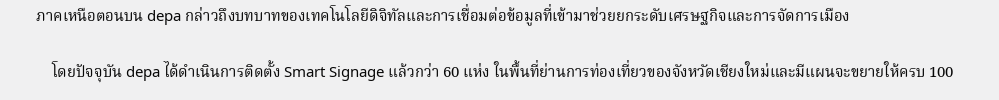ภาคเหนือตอนบน depa กล่าวถึงบทบาทของเทคโนโลยีดิจิทัลและการเชื่อมต่อข้อมูลที่เข้ามาช่วยยกระดับเศรษฐกิจและการจัดการเมือง

    โดยปัจจุบัน depa ได้ดำเนินการติดตั้ง Smart Signage แล้วกว่า 60 แห่ง ในพื้นที่ย่านการท่องเที่ยวของจังหวัดเชียงใหม่และมีแผนจะขยายให้ครบ 100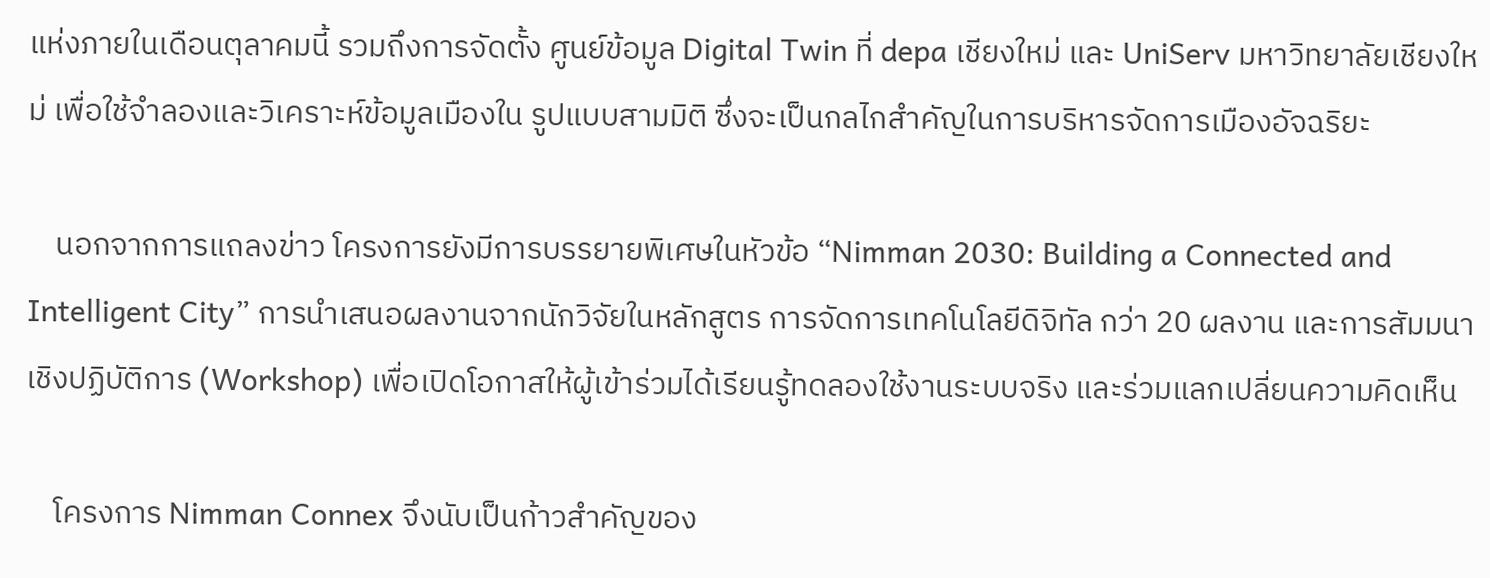แห่งภายในเดือนตุลาคมนี้ รวมถึงการจัดตั้ง ศูนย์ข้อมูล Digital Twin ที่ depa เชียงใหม่ และ UniServ มหาวิทยาลัยเชียงใหม่ เพื่อใช้จำลองและวิเคราะห์ข้อมูลเมืองใน รูปแบบสามมิติ ซึ่งจะเป็นกลไกสำคัญในการบริหารจัดการเมืองอัจฉริยะ

    นอกจากการแถลงข่าว โครงการยังมีการบรรยายพิเศษในหัวข้อ “Nimman 2030: Building a Connected and Intelligent City” การนำเสนอผลงานจากนักวิจัยในหลักสูตร การจัดการเทคโนโลยีดิจิทัล กว่า 20 ผลงาน และการสัมมนาเชิงปฏิบัติการ (Workshop) เพื่อเปิดโอกาสให้ผู้เข้าร่วมได้เรียนรู้ทดลองใช้งานระบบจริง และร่วมแลกเปลี่ยนความคิดเห็น

    โครงการ Nimman Connex จึงนับเป็นก้าวสำคัญของ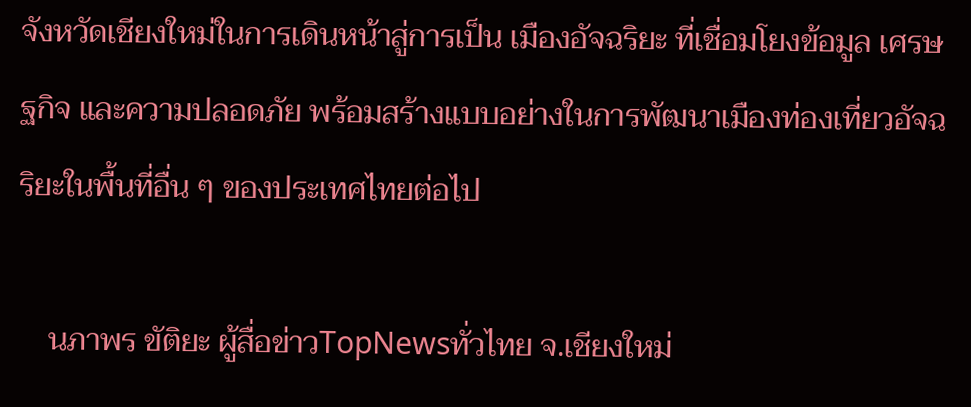จังหวัดเชียงใหม่ในการเดินหน้าสู่การเป็น เมืองอัจฉริยะ ที่เชื่อมโยงข้อมูล เศรษฐกิจ และความปลอดภัย พร้อมสร้างแบบอย่างในการพัฒนาเมืองท่องเที่ยวอัจฉริยะในพื้นที่อื่น ๆ ของประเทศไทยต่อไป

    นภาพร ขัติยะ ผู้สื่อข่าวTopNewsทั่วไทย จ.เชียงใหม่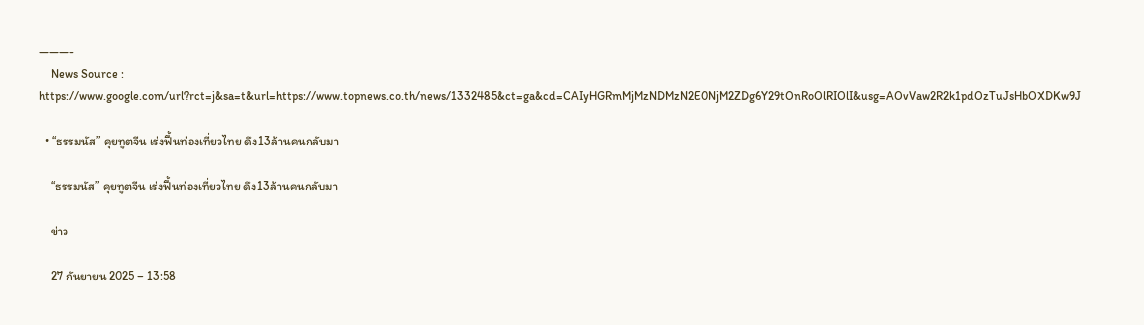———-
    News Source : https://www.google.com/url?rct=j&sa=t&url=https://www.topnews.co.th/news/1332485&ct=ga&cd=CAIyHGRmMjMzNDMzN2E0NjM2ZDg6Y29tOnRoOlRIOlI&usg=AOvVaw2R2k1pdOzTuJsHbOXDKw9J

  • “ธรรมนัส” คุยทูตจีน เร่งฟื้นท่องเที่ยวไทย ดึง13ล้านคนกลับมา

    “ธรรมนัส” คุยทูตจีน เร่งฟื้นท่องเที่ยวไทย ดึง13ล้านคนกลับมา

    ข่าว

    27 กันยายน 2025 – 13:58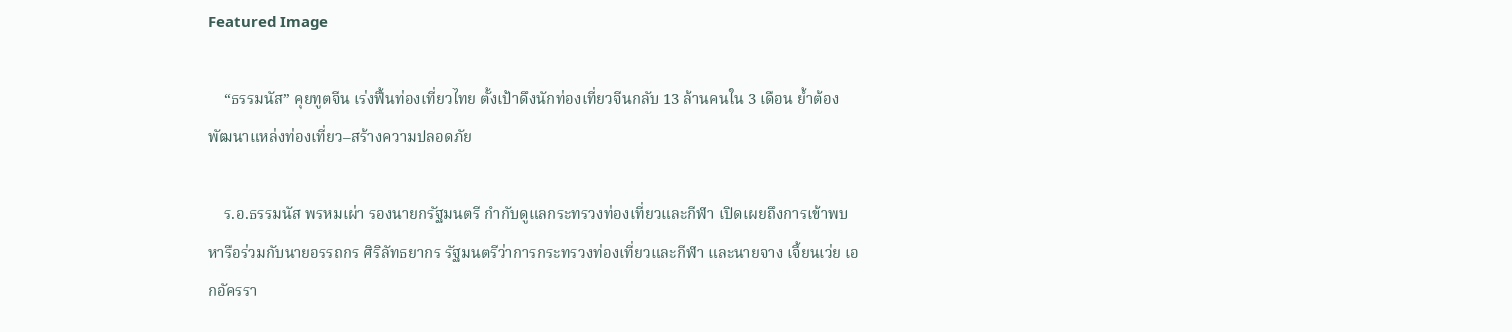Featured Image

    “ธรรมนัส” คุยทูตจีน เร่งฟื้นท่องเที่ยวไทย ตั้งเป้าดึงนักท่องเที่ยวจีนกลับ 13 ล้านคนใน 3 เดือน ย้ำต้องพัฒนาแหล่งท่องเที่ยว–สร้างความปลอดภัย

    ร.อ.ธรรมนัส พรหมเผ่า รองนายกรัฐมนตรี กำกับดูแลกระทรวงท่องเที่ยวและกีฬา เปิดเผยถึงการเข้าพบหารือร่วมกับนายอรรถกร ศิริลัทธยากร รัฐมนตรีว่าการกระทรวงท่องเที่ยวและกีฬา และนายจาง เจี้ยนเว่ย เอกอัครรา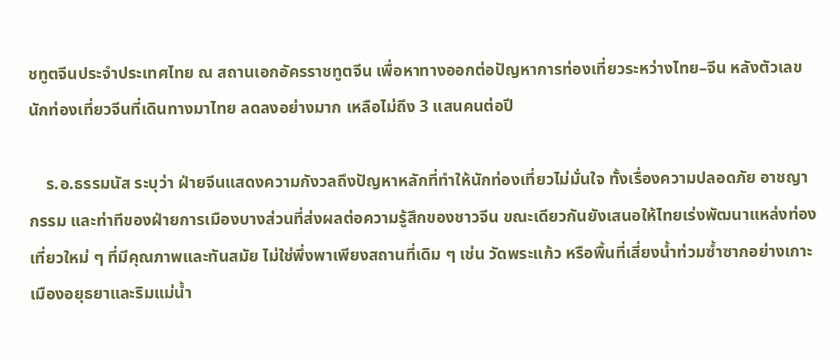ชทูตจีนประจำประเทศไทย ณ สถานเอกอัครราชทูตจีน เพื่อหาทางออกต่อปัญหาการท่องเที่ยวระหว่างไทย–จีน หลังตัวเลขนักท่องเที่ยวจีนที่เดินทางมาไทย ลดลงอย่างมาก เหลือไม่ถึง 3 แสนคนต่อปี

    ร.อ.ธรรมนัส ระบุว่า ฝ่ายจีนแสดงความกังวลถึงปัญหาหลักที่ทำให้นักท่องเที่ยวไม่มั่นใจ ทั้งเรื่องความปลอดภัย อาชญากรรม และท่าทีของฝ่ายการเมืองบางส่วนที่ส่งผลต่อความรู้สึกของชาวจีน ขณะเดียวกันยังเสนอให้ไทยเร่งพัฒนาแหล่งท่องเที่ยวใหม่ ๆ ที่มีคุณภาพและทันสมัย ไม่ใช่พึ่งพาเพียงสถานที่เดิม ๆ เช่น วัดพระแก้ว หรือพื้นที่เสี่ยงน้ำท่วมซ้ำซากอย่างเกาะเมืองอยุธยาและริมแม่น้ำ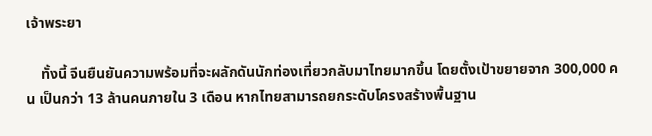เจ้าพระยา

    ทั้งนี้ จีนยืนยันความพร้อมที่จะผลักดันนักท่องเที่ยวกลับมาไทยมากขึ้น โดยตั้งเป้าขยายจาก 300,000 คน เป็นกว่า 13 ล้านคนภายใน 3 เดือน หากไทยสามารถยกระดับโครงสร้างพื้นฐาน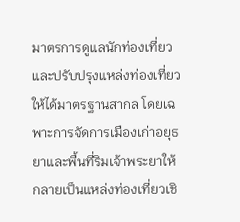มาตรการดูแลนักท่องเที่ยว และปรับปรุงแหล่งท่องเที่ยวให้ได้มาตรฐานสากล โดยเฉพาะการจัดการเมืองเก่าอยุธยาและพื้นที่ริมเจ้าพระยาให้กลายเป็นแหล่งท่องเที่ยวเชิ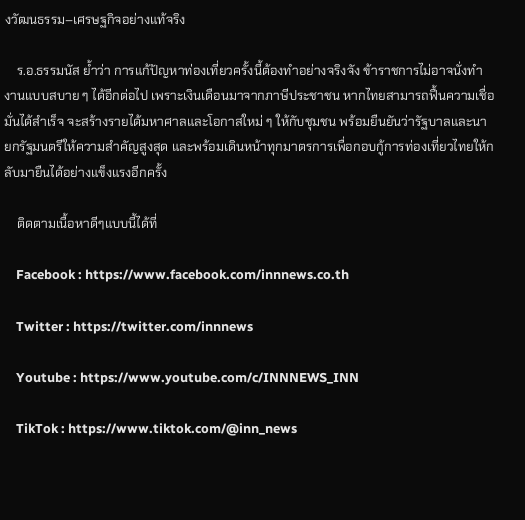งวัฒนธรรม–เศรษฐกิจอย่างแท้จริง

    ร.อ.ธรรมนัส ย้ำว่า การแก้ปัญหาท่องเที่ยวครั้งนี้ต้องทำอย่างจริงจัง ข้าราชการไม่อาจนั่งทำงานแบบสบาย ๆ ได้อีกต่อไป เพราะเงินเดือนมาจากภาษีประชาชน หากไทยสามารถฟื้นความเชื่อมั่นได้สำเร็จ จะสร้างรายได้มหาศาลและโอกาสใหม่ ๆ ให้กับชุมชน พร้อมยืนยันว่ารัฐบาลและนายกรัฐมนตรีให้ความสำคัญสูงสุด และพร้อมเดินหน้าทุกมาตรการเพื่อกอบกู้การท่องเที่ยวไทยให้กลับมายืนได้อย่างแข็งแรงอีกครั้ง

    ติดตามเนื้อหาดีๆแบบนี้ได้ที่

    Facebook : https://www.facebook.com/innnews.co.th

    Twitter : https://twitter.com/innnews

    Youtube : https://www.youtube.com/c/INNNEWS_INN

    TikTok : https://www.tiktok.com/@inn_news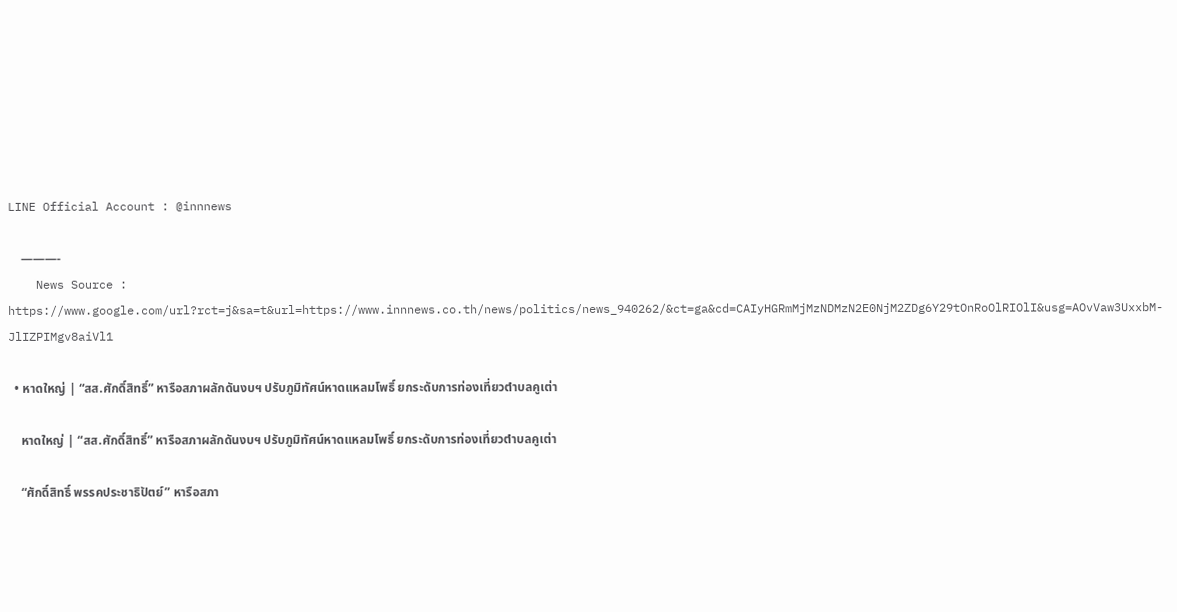LINE Official Account : @innnews

    ———-
    News Source : https://www.google.com/url?rct=j&sa=t&url=https://www.innnews.co.th/news/politics/news_940262/&ct=ga&cd=CAIyHGRmMjMzNDMzN2E0NjM2ZDg6Y29tOnRoOlRIOlI&usg=AOvVaw3UxxbM-JlIZPIMgv8aiVl1

  • หาดใหญ่ | “สส.ศักดิ์สิทธิ์” หารือสภาผลักดันงบฯ ปรับภูมิทัศน์หาดแหลมโพธิ์ ยกระดับการท่องเที่ยวตำบลคูเต่า

    หาดใหญ่ | “สส.ศักดิ์สิทธิ์” หารือสภาผลักดันงบฯ ปรับภูมิทัศน์หาดแหลมโพธิ์ ยกระดับการท่องเที่ยวตำบลคูเต่า

    “ศักดิ์สิทธิ์ พรรคประชาธิปัตย์” หารือสภา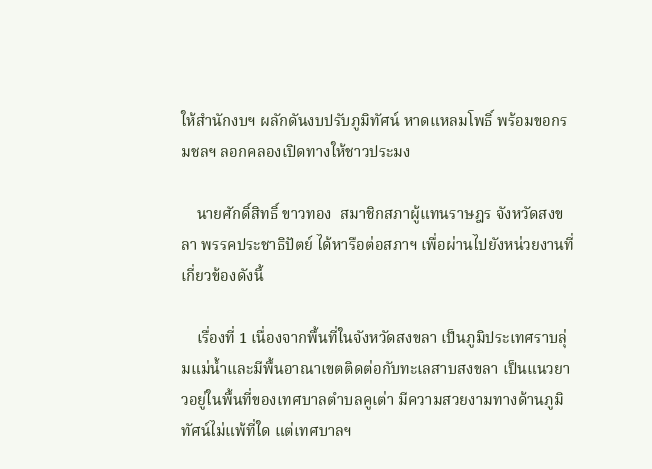ให้สำนักงบฯ ผลักดันงบปรับภูมิทัศน์ หาดแหลมโพธิ์ พร้อมขอกรมชลฯ ลอกคลองเปิดทางให้ชาวประมง

    นายศักดิ์สิทธิ์ ขาวทอง  สมาชิกสภาผู้แทนราษฎร จังหวัดสงขลา พรรคประชาธิปัตย์ ได้หารือต่อสภาฯ เพื่อผ่านไปยังหน่วยงานที่เกี่ยวข้องดังนี้

    เรื่องที่ 1 เนื่องจากพื้นที่ในจังหวัดสงขลา เป็นภูมิประเทศราบลุ่มแม่น้ำและมีพื้นอาณาเขตติดต่อกับทะเลสาบสงขลา เป็นแนวยาวอยู่ในพื้นที่ของเทศบาลตำบลคูเต่า มีความสวยงามทางด้านภูมิทัศน์ไม่แพ้ที่ใด แต่เทศบาลฯ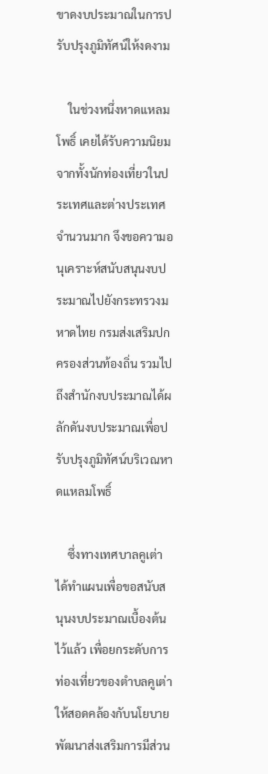ขาดงบประมาณในการปรับปรุงภูมิทัศน์ให้งดงาม

    ในช่วงหนึ่งหาดแหลมโพธิ์ เคยได้รับความนิยมจากทั้งนักท่องเที่ยวในประเทศและต่างประเทศจำนวนมาก จึงขอความอนุเคราะห์สนับสนุนงบประมาณไปยังกระทรวงมหาดไทย กรมส่งเสริมปกครองส่วนท้องถิ่น รวมไปถึงสำนักงบประมาณได้ผลักดันงบประมาณเพื่อปรับปรุงภูมิทัศน์บริเวณหาดแหลมโพธิ์

    ซึ่งทางเทศบาลคูเต่า ได้ทำแผนเพื่อขอสนับสนุนงบประมาณเบื้องต้นไว้แล้ว เพื่อยกระดับการท่องเที่ยวของตำบลคูเต่า ให้สอดคล้องกับนโยบายพัฒนาส่งเสริมการมีส่วน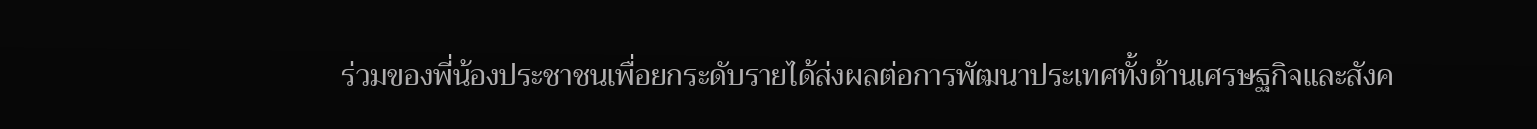ร่วมของพี่น้องประชาชนเพื่อยกระดับรายได้ส่งผลต่อการพัฒนาประเทศทั้งด้านเศรษฐกิจและสังค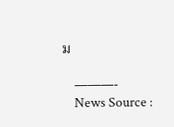ม

    ———-
    News Source :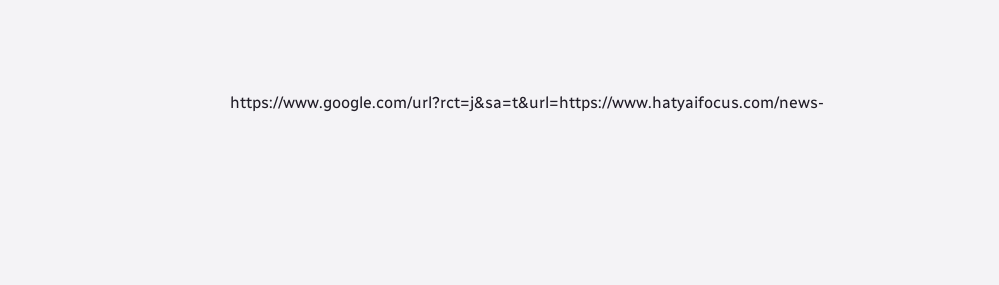https://www.google.com/url?rct=j&sa=t&url=https://www.hatyaifocus.com/news-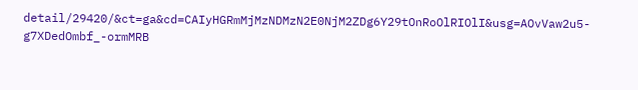detail/29420/&ct=ga&cd=CAIyHGRmMjMzNDMzN2E0NjM2ZDg6Y29tOnRoOlRIOlI&usg=AOvVaw2u5-g7XDedOmbf_-ormMRB